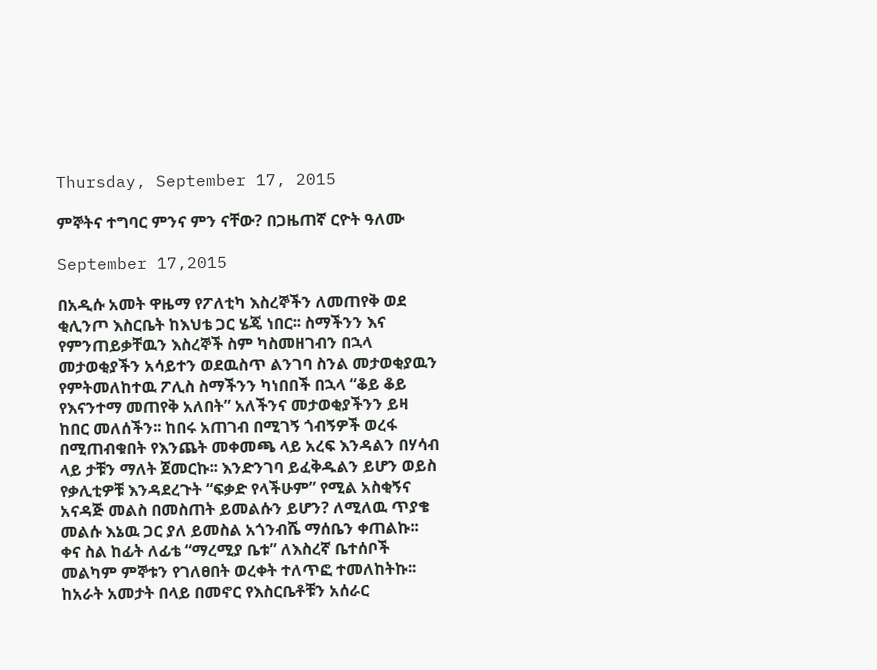Thursday, September 17, 2015

ምኞትና ተግባር ምንና ምን ናቸው? በጋዜጠኛ ርዮት ዓለሙ

September 17,2015

በአዲሱ አመት ዋዜማ የፖለቲካ እስረኞችን ለመጠየቅ ወደ ቂሊንጦ እስርቤት ከእህቴ ጋር ሄጄ ነበር፡፡ ስማችንን እና የምንጠይቃቸዉን እስረኞች ስም ካስመዘገብን በኋላ መታወቂያችን አሳይተን ወደዉስጥ ልንገባ ስንል መታወቂያዉን የምትመለከተዉ ፖሊስ ስማችንን ካነበበች በኋላ “ቆይ ቆይ የእናንተማ መጠየቅ አለበት” አለችንና መታወቂያችንን ይዛ ከበር መለሰችን፡፡ ከበሩ አጠገብ በሚገኝ ጎብኝዎች ወረፋ በሚጠብቁበት የእንጨት መቀመጫ ላይ አረፍ እንዳልን በሃሳብ ላይ ታቹን ማለት ጀመርኩ፡፡ እንድንገባ ይፈቅዱልን ይሆን ወይስ የቃሊቲዎቹ እንዳደረጉት “ፍቃድ የላችሁም” የሚል አስቂኝና አናዳጅ መልስ በመስጠት ይመልሱን ይሆን? ለሚለዉ ጥያቄ መልሱ እኔዉ ጋር ያለ ይመስል አጎንብሼ ማሰቤን ቀጠልኩ፡፡ ቀና ስል ከፊት ለፊቴ “ማረሚያ ቤቱ” ለእስረኛ ቤተሰቦች መልካም ምኞቱን የገለፀበት ወረቀት ተለጥፎ ተመለከትኩ፡፡ ከአራት አመታት በላይ በመኖር የእስርቤቶቹን አሰራር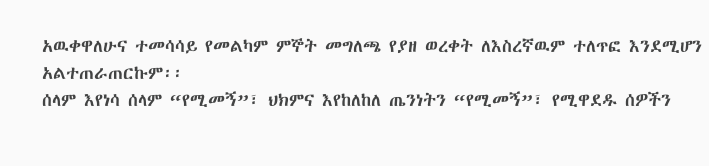አዉቀዋለሁና ተመሳሳይ የመልካም ምኞት መግለጫ የያዘ ወረቀት ለእስረኛዉም ተለጥፎ እንደሚሆን አልተጠራጠርኩም፡፡
ሰላም እየነሳ ሰላም “የሚመኝ”፣ ህክምና እየከለከለ ጤንነትን “የሚመኝ”፣ የሚዋደዱ ሰዎችን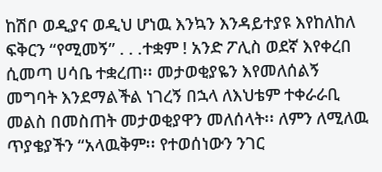ከሽቦ ወዲያና ወዲህ ሆነዉ እንኳን እንዳይተያዩ እየከለከለ ፍቅርን “የሚመኝ” . . .ተቋም ! አንድ ፖሊስ ወደኛ እየቀረበ ሲመጣ ሀሳቤ ተቋረጠ፡፡ መታወቂያዬን እየመለሰልኝ መግባት እንደማልችል ነገረኝ በኋላ ለእህቴም ተቀራራቢ መልስ በመስጠት መታወቂያዋን መለሰላት፡፡ ለምን ለሚለዉ ጥያቄያችን “አላዉቅም፡፡ የተወሰነውን ንገር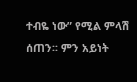ተብዬ ነው” የሚል ምላሽ ሰጠን፡፡ ምን አይነት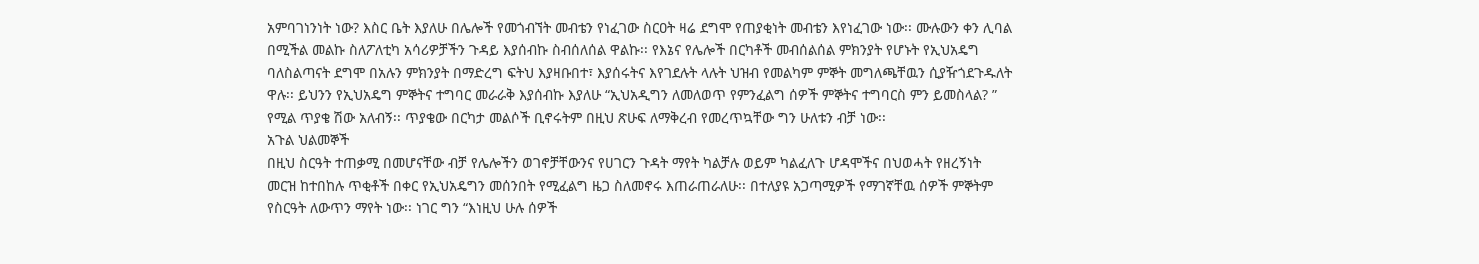አምባገነንነት ነው? እስር ቤት እያለሁ በሌሎች የመጎብኘት መብቴን የነፈገው ስርዐት ዛሬ ደግሞ የጠያቂነት መብቴን እየነፈገው ነው፡፡ ሙሉውን ቀን ሊባል በሚችል መልኩ ስለፖለቲካ አሳሪዎቻችን ጉዳይ እያሰብኩ ስብሰለሰል ዋልኩ፡፡ የእኔና የሌሎች በርካቶች መብሰልሰል ምክንያት የሆኑት የኢህአዴግ ባለስልጣናት ደግሞ በአሉን ምክንያት በማድረግ ፍትህ እያዛቡበተ፣ እያሰሩትና እየገደሉት ላሉት ህዝብ የመልካም ምኞት መግለጫቸዉን ሲያዥጎደጉዱለት ዋሉ፡፡ ይህንን የኢህአዴግ ምኞትና ተግባር መራራቅ እያሰብኩ እያለሁ “ኢህአዲግን ለመለወጥ የምንፈልግ ሰዎች ምኞትና ተግባርስ ምን ይመስላል? ” የሚል ጥያቄ ሽው አለብኝ፡፡ ጥያቄው በርካታ መልሶች ቢኖሩትም በዚህ ጽሁፍ ለማቅረብ የመረጥኳቸው ግን ሁለቱን ብቻ ነው፡፡
አጉል ህልመኞች
በዚህ ስርዓት ተጠቃሚ በመሆናቸው ብቻ የሌሎችን ወገኖቻቸውንና የሀገርን ጉዳት ማየት ካልቻሉ ወይም ካልፈለጉ ሆዳሞችና በህወሓት የዘረኝነት መርዝ ከተበከሉ ጥቂቶች በቀር የኢህአዴግን መሰንበት የሚፈልግ ዜጋ ስለመኖሩ እጠራጠራለሁ፡፡ በተለያዩ አጋጣሚዎች የማገኛቸዉ ሰዎች ምኞትም የስርዓት ለውጥን ማየት ነው፡፡ ነገር ግን “እነዚህ ሁሉ ሰዎች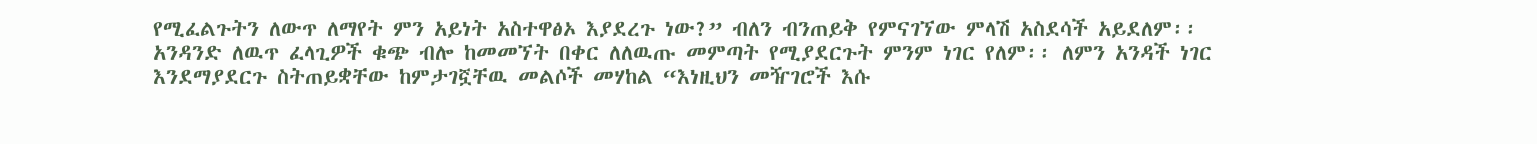የሚፈልጉትን ለውጥ ለማየት ምን አይነት አስተዋፅኦ እያደረጉ ነው?” ብለን ብንጠይቅ የምናገኘው ምላሽ አስደሳች አይደለም፡፡
አንዳንድ ለዉጥ ፈላጊዎች ቁጭ ብሎ ከመመኘት በቀር ለለዉጡ መምጣት የሚያደርጉት ምንም ነገር የለም፡፡ ለምን አንዳች ነገር እንደማያደርጉ ስትጠይቋቸው ከምታገኟቸዉ መልሶች መሃከል “እነዚህን መዥገሮች እሱ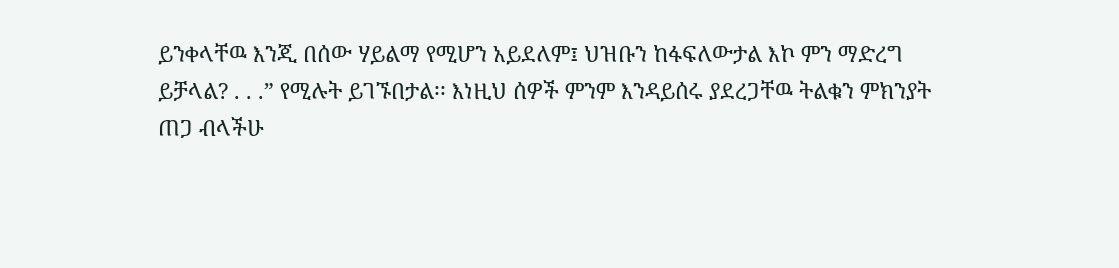ይንቀላቸዉ እንጂ በሰው ሃይልማ የሚሆን አይደለም፤ ህዝቡን ከፋፍለውታል እኮ ምን ማድረግ ይቻላል? . . .” የሚሉት ይገኙበታል፡፡ እነዚህ ሰዎች ምንም እንዳይሰሩ ያደረጋቸዉ ትልቁን ምክንያት ጠጋ ብላችሁ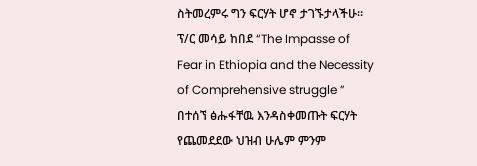ስትመረምሩ ግን ፍርሃት ሆኖ ታገኙታላችሁ፡፡ ፕ/ር መሳይ ከበደ “The Impasse of Fear in Ethiopia and the Necessity of Comprehensive struggle ” በተሰኘ ፅሑፋቸዉ እንዳስቀመጡት ፍርሃት የጨመደደው ህዝብ ሁሌም ምንም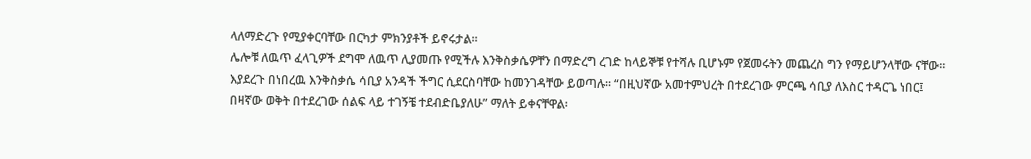ላለማድረጉ የሚያቀርባቸው በርካታ ምክንያቶች ይኖሩታል፡፡
ሌሎቹ ለዉጥ ፈላጊዎች ደግሞ ለዉጥ ሊያመጡ የሚችሉ እንቅስቃሴዎቸን በማድረግ ረገድ ከላይኞቹ የተሻሉ ቢሆኑም የጀመሩትን መጨረስ ግን የማይሆንላቸው ናቸው፡፡ እያደረጉ በነበረዉ እንቅስቃሴ ሳቢያ አንዳች ችግር ሲደርስባቸው ከመንገዳቸው ይወጣሉ፡፡ “በዚህኛው አመተምህረት በተደረገው ምርጫ ሳቢያ ለእስር ተዳርጌ ነበር፤ በዛኛው ወቅት በተደረገው ሰልፍ ላይ ተገኝቼ ተደብድቤያለሁ” ማለት ይቀናቸዋል፡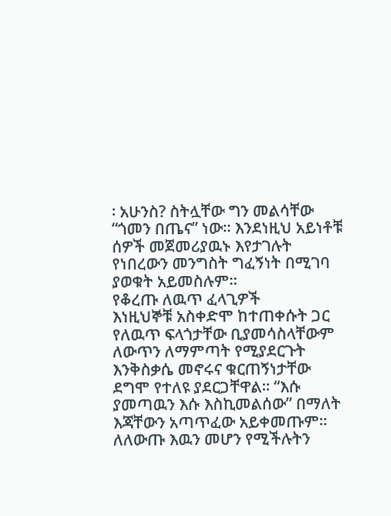፡ አሁንስ? ስትሏቸው ግን መልሳቸው “ጎመን በጤና” ነው፡፡ እንደነዚህ አይነቶቹ ሰዎች መጀመሪያዉኑ እየታገሉት የነበረውን መንግስት ግፈኝነት በሚገባ ያወቁት አይመስሉም፡፡
የቆረጡ ለዉጥ ፈላጊዎች
እነዚህኞቹ አስቀድሞ ከተጠቀሱት ጋር የለዉጥ ፍላጎታቸው ቢያመሳስላቸውም ለውጥን ለማምጣት የሚያደርጉት እንቅስቃሴ መኖሩና ቁርጠኝነታቸው ደግሞ የተለዩ ያደርጋቸዋል፡፡ “እሱ ያመጣዉን እሱ እስኪመልሰው” በማለት እጃቸውን አጣጥፈው አይቀመጡም፡፡ ለለውጡ እዉን መሆን የሚችሉትን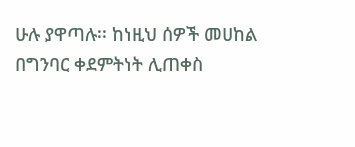ሁሉ ያዋጣሉ፡፡ ከነዚህ ሰዎች መሀከል በግንባር ቀደምትነት ሊጠቀስ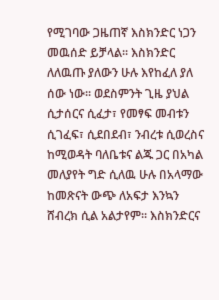የሚገባው ጋዜጠኛ እስክንድር ነጋን መዉሰድ ይቻላል፡፡ እስክንድር ለለዉጡ ያለውን ሁሉ እየከፈለ ያለ ሰው ነው፡፡ ወደስምንት ጊዜ ያህል ሲታሰርና ሲፈታ፣ የመፃፍ መብቱን ሲገፈፍ፣ ሲደበደብ፣ ንብረቱ ሲወረስና ከሚወዳት ባለቤቱና ልጁ ጋር በአካል መለያየት ግድ ሲለዉ ሁሉ በአላማው ከመጽናት ውጭ ለአፍታ እንኳን ሸብረክ ሲል አልታየም፡፡ እስክንድርና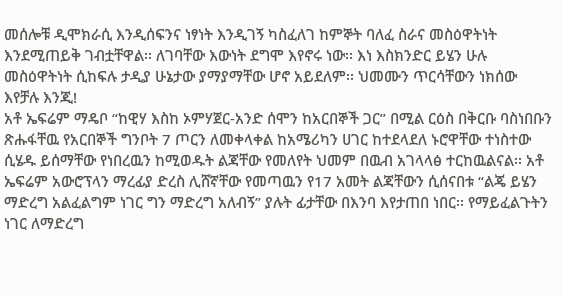መሰሎቹ ዲሞክራሲ እንዲሰፍንና ነፃነት እንዲገኝ ካስፈለገ ከምኞት ባለፈ ስራና መስዕዋትነት እንደሚጠይቅ ገብቷቸዋል፡፡ ለገባቸው እውነት ደግሞ እየኖሩ ነው፡፡ እነ እስክንድር ይሄን ሁሉ መስዕዋትነት ሲከፍሉ ታዲያ ሁኔታው ያማያማቸው ሆኖ አይደለም፡፡ ህመሙን ጥርሳቸውን ነክሰው እየቻሉ እንጂ!
አቶ ኤፍሬም ማዴቦ “ከዊሃ እስከ ኦምሃጀር-አንድ ሰሞን ከአርበኞች ጋር” በሚል ርዕስ በቅርቡ ባስነበቡን ጽሑፋቸዉ የአርበኞች ግንቦት 7 ጦርን ለመቀላቀል ከአሜሪካን ሀገር ከተደላደለ ኑሮዋቸው ተነስተው ሲሄዱ ይሰማቸው የነበረዉን ከሚወዱት ልጃቸው የመለየት ህመም በዉብ አገላላፅ ተርከዉልናል፡፡ አቶ ኤፍሬም አውሮፕላን ማረፊያ ድረስ ሊሸኛቸው የመጣዉን የ17 አመት ልጃቸውን ሲሰናበቱ “ልጄ ይሄን ማድረግ አልፈልግም ነገር ግን ማድረግ አለብኝ” ያሉት ፊታቸው በእንባ እየታጠበ ነበር፡፡ የማይፈልጉትን ነገር ለማድረግ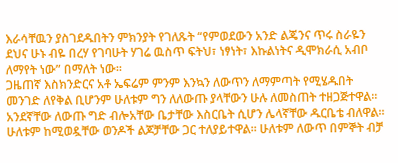እራሳቸዉን ያስገደዱበትን ምክንያት የገለጹት “የምወደውን አንድ ልጄንና ጥሩ ስራዬን ደህና ሁኑ ብዬ በረሃ የገባሁት ሃገሬ ዉስጥ ፍትህ፣ ነፃነት፣ እኩልነትና ዲሞክራሲ አብቦ ለማየት ነው” በማለት ነው፡፡
ጋዜጠኛ እስክንድርና አቶ ኤፍሬም ምንም እንኳን ለውጥን ለማምጣት የሚሄዱበት መንገድ ለየቅል ቢሆንም ሁለቱም ግን ለለውጡ ያላቸውን ሁሉ ለመስጠት ተዘጋጅተዋል፡፡ አንደኛቸው ለውጡ ግድ ብሎአቸው ቤታቸው እስርቤት ሲሆን ሌላኛቸው ዱርቤቴ ብለዋል፡፡ ሁለቱም ከሚወዷቸው ወንዶች ልጆቻቸው ጋር ተለያይተዋል፡፡ ሁለቱም ለውጥ በምኞት ብቻ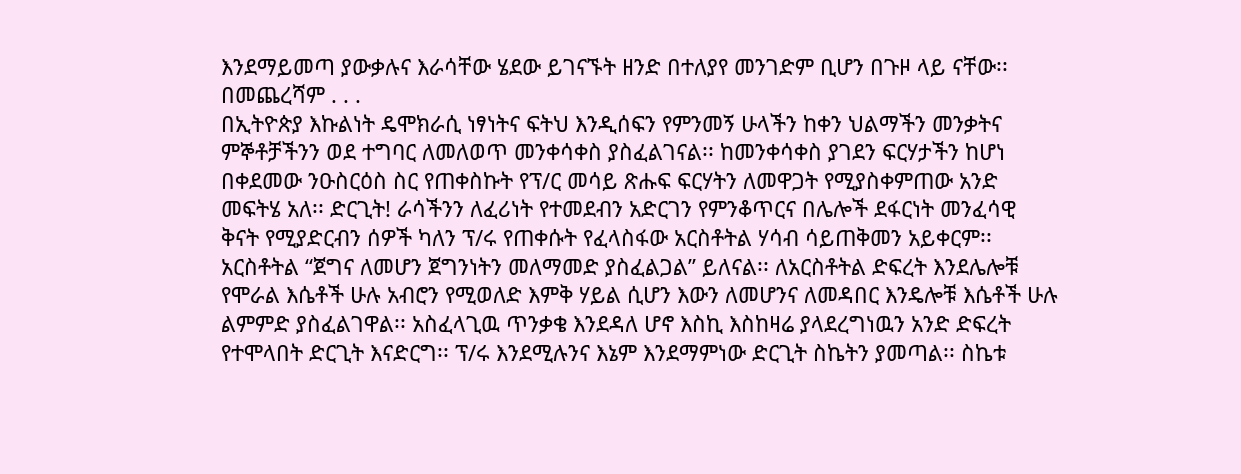እንደማይመጣ ያውቃሉና እራሳቸው ሄደው ይገናኙት ዘንድ በተለያየ መንገድም ቢሆን በጉዞ ላይ ናቸው፡፡ በመጨረሻም . . .
በኢትዮጵያ እኩልነት ዴሞክራሲ ነፃነትና ፍትህ እንዲሰፍን የምንመኝ ሁላችን ከቀን ህልማችን መንቃትና ምኞቶቻችንን ወደ ተግባር ለመለወጥ መንቀሳቀስ ያስፈልገናል፡፡ ከመንቀሳቀስ ያገደን ፍርሃታችን ከሆነ በቀደመው ንዑስርዕስ ስር የጠቀስኩት የፕ/ር መሳይ ጽሑፍ ፍርሃትን ለመዋጋት የሚያስቀምጠው አንድ መፍትሄ አለ፡፡ ድርጊት! ራሳችንን ለፈሪነት የተመደብን አድርገን የምንቆጥርና በሌሎች ደፋርነት መንፈሳዊ ቅናት የሚያድርብን ሰዎች ካለን ፕ/ሩ የጠቀሱት የፈላስፋው አርስቶትል ሃሳብ ሳይጠቅመን አይቀርም፡፡ አርስቶትል “ጀግና ለመሆን ጀግንነትን መለማመድ ያስፈልጋል” ይለናል፡፡ ለአርስቶትል ድፍረት እንደሌሎቹ የሞራል እሴቶች ሁሉ አብሮን የሚወለድ እምቅ ሃይል ሲሆን እውን ለመሆንና ለመዳበር እንዴሎቹ እሴቶች ሁሉ ልምምድ ያስፈልገዋል፡፡ አስፈላጊዉ ጥንቃቄ እንደዳለ ሆኖ እስኪ እስከዛሬ ያላደረግነዉን አንድ ድፍረት የተሞላበት ድርጊት እናድርግ፡፡ ፕ/ሩ እንደሚሉንና እኔም እንደማምነው ድርጊት ስኬትን ያመጣል፡፡ ስኬቱ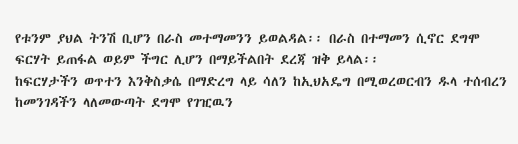የቱንም ያህል ትንሽ ቢሆን በራስ መተማመንን ይወልዳል፡፡ በራስ በተማመን ሲኖር ደግሞ ፍርሃት ይጠፋል ወይም ችግር ሊሆን በማይችልበት ደረጃ ዝቅ ይላል፡፡
ከፍርሃታችን ወጥተን እንቅስቃሴ በማድረግ ላይ ሳለን ከኢህአዴግ በሚወረወርብን ዱላ ተሰብረን ከመንገዳችን ላለመውጣት ደግሞ የገዢዉን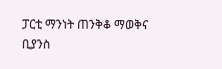ፓርቲ ማንነት ጠንቅቆ ማወቅና ቢያንስ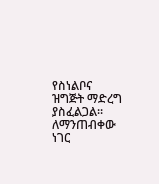የስነልቦና ዝግጅት ማድረግ ያስፈልጋል፡፡ ለማንጠብቀው ነገር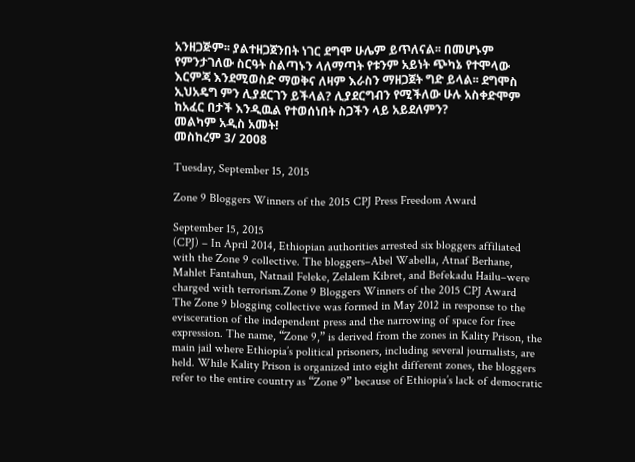አንዘጋጅም፡፡ ያልተዘጋጀንበት ነገር ደግሞ ሁሌም ይጥለናል፡፡ በመሆኑም የምንታገለው ስርዓት ስልጣኑን ላለማጣት የቱንም አይነት ጭካኔ የተሞላው እርምጃ እንደሚወስድ ማወቅና ለዛም እራስን ማዘጋጀት ግድ ይላል፡፡ ደግሞስ ኢህአዴግ ምን ሊያደርገን ይችላል? ሊያደርግብን የሚችለው ሁሉ አስቀድሞም ከአፈር በታች እንዲዉል የተወሰነበት ስጋችን ላይ አይደለምን?
መልካም አዲስ አመት!
መስከረም 3/ 2008

Tuesday, September 15, 2015

Zone 9 Bloggers Winners of the 2015 CPJ Press Freedom Award

September 15, 2015
(CPJ) – In April 2014, Ethiopian authorities arrested six bloggers affiliated with the Zone 9 collective. The bloggers–Abel Wabella, Atnaf Berhane, Mahlet Fantahun, Natnail Feleke, Zelalem Kibret, and Befekadu Hailu–were charged with terrorism.Zone 9 Bloggers Winners of the 2015 CPJ Award
The Zone 9 blogging collective was formed in May 2012 in response to the evisceration of the independent press and the narrowing of space for free expression. The name, “Zone 9,” is derived from the zones in Kality Prison, the main jail where Ethiopia’s political prisoners, including several journalists, are held. While Kality Prison is organized into eight different zones, the bloggers refer to the entire country as “Zone 9” because of Ethiopia’s lack of democratic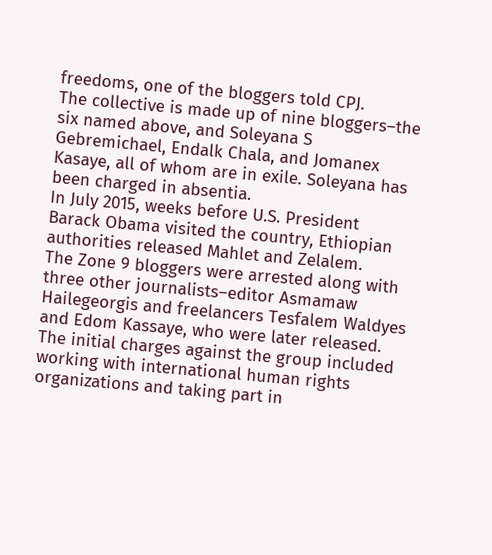freedoms, one of the bloggers told CPJ.
The collective is made up of nine bloggers–the six named above, and Soleyana S Gebremichael, Endalk Chala, and Jomanex Kasaye, all of whom are in exile. Soleyana has been charged in absentia.
In July 2015, weeks before U.S. President Barack Obama visited the country, Ethiopian authorities released Mahlet and Zelalem.
The Zone 9 bloggers were arrested along with three other journalists–editor Asmamaw Hailegeorgis and freelancers Tesfalem Waldyes and Edom Kassaye, who were later released. The initial charges against the group included working with international human rights organizations and taking part in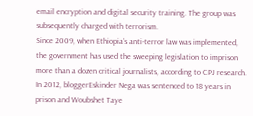email encryption and digital security training. The group was subsequently charged with terrorism.
Since 2009, when Ethiopia’s anti-terror law was implemented, the government has used the sweeping legislation to imprison more than a dozen critical journalists, according to CPJ research. In 2012, bloggerEskinder Nega was sentenced to 18 years in prison and Woubshet Taye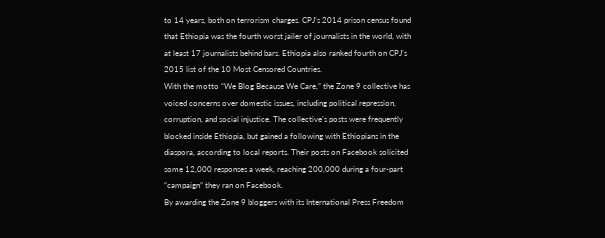to 14 years, both on terrorism charges. CPJ’s 2014 prison census found that Ethiopia was the fourth worst jailer of journalists in the world, with at least 17 journalists behind bars. Ethiopia also ranked fourth on CPJ’s 2015 list of the 10 Most Censored Countries.
With the motto “We Blog Because We Care,” the Zone 9 collective has voiced concerns over domestic issues, including political repression, corruption, and social injustice. The collective’s posts were frequently blocked inside Ethiopia, but gained a following with Ethiopians in the diaspora, according to local reports. Their posts on Facebook solicited some 12,000 responses a week, reaching 200,000 during a four-part “campaign” they ran on Facebook.
By awarding the Zone 9 bloggers with its International Press Freedom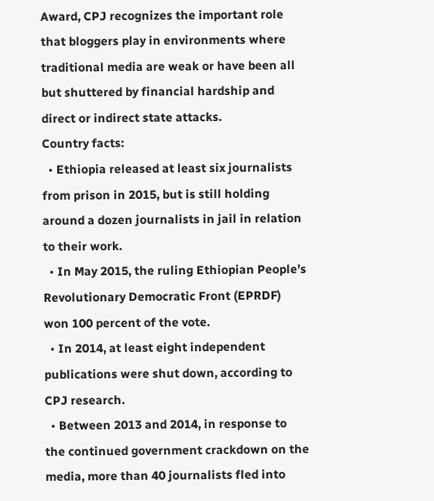Award, CPJ recognizes the important role that bloggers play in environments where traditional media are weak or have been all but shuttered by financial hardship and direct or indirect state attacks.
Country facts:
  • Ethiopia released at least six journalists from prison in 2015, but is still holding around a dozen journalists in jail in relation to their work.
  • In May 2015, the ruling Ethiopian People’s Revolutionary Democratic Front (EPRDF) won 100 percent of the vote.
  • In 2014, at least eight independent publications were shut down, according to CPJ research.
  • Between 2013 and 2014, in response to the continued government crackdown on the media, more than 40 journalists fled into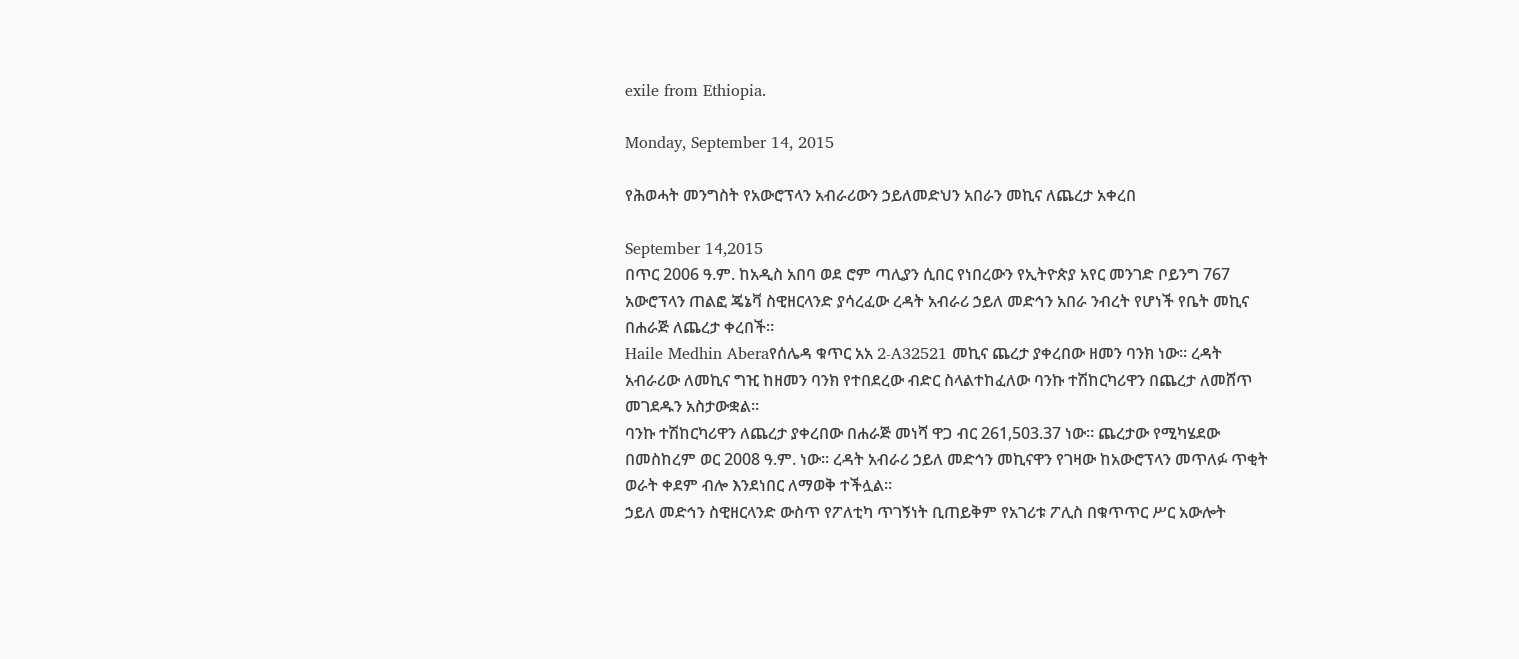exile from Ethiopia.

Monday, September 14, 2015

የሕወሓት መንግስት የአውሮፕላን አብራሪውን ኃይለመድህን አበራን መኪና ለጨረታ አቀረበ

September 14,2015
በጥር 2006 ዓ.ም. ከአዲስ አበባ ወደ ሮም ጣሊያን ሲበር የነበረውን የኢትዮጵያ አየር መንገድ ቦይንግ 767 አውሮፕላን ጠልፎ ጄኔቫ ስዊዘርላንድ ያሳረፈው ረዳት አብራሪ ኃይለ መድኅን አበራ ንብረት የሆነች የቤት መኪና በሐራጅ ለጨረታ ቀረበች፡፡
Haile Medhin Aberaየሰሌዳ ቁጥር አአ 2-A32521 መኪና ጨረታ ያቀረበው ዘመን ባንክ ነው፡፡ ረዳት አብራሪው ለመኪና ግዢ ከዘመን ባንክ የተበደረው ብድር ስላልተከፈለው ባንኩ ተሽከርካሪዋን በጨረታ ለመሸጥ መገደዱን አስታውቋል፡፡
ባንኩ ተሽከርካሪዋን ለጨረታ ያቀረበው በሐራጅ መነሻ ዋጋ ብር 261,503.37 ነው፡፡ ጨረታው የሚካሄደው በመስከረም ወር 2008 ዓ.ም. ነው፡፡ ረዳት አብራሪ ኃይለ መድኅን መኪናዋን የገዛው ከአውሮፕላን መጥለፉ ጥቂት ወራት ቀደም ብሎ እንደነበር ለማወቅ ተችሏል፡፡
ኃይለ መድኅን ስዊዘርላንድ ውስጥ የፖለቲካ ጥገኝነት ቢጠይቅም የአገሪቱ ፖሊስ በቁጥጥር ሥር አውሎት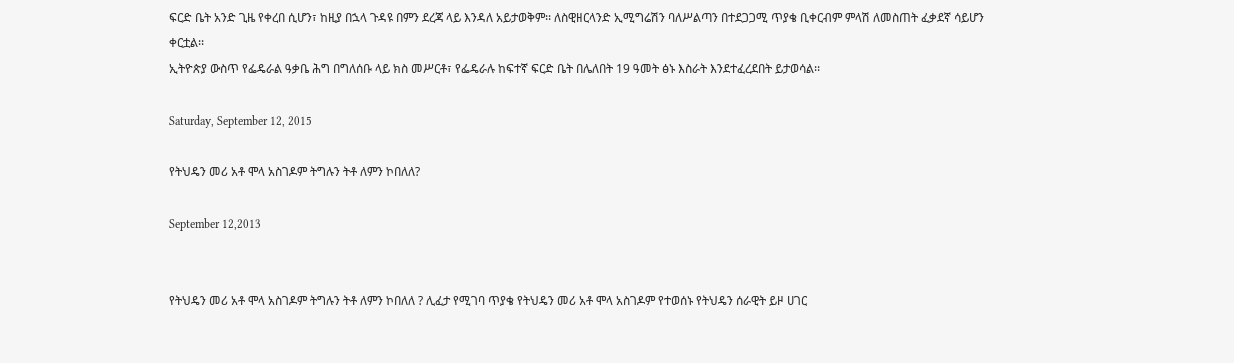ፍርድ ቤት አንድ ጊዜ የቀረበ ሲሆን፣ ከዚያ በኋላ ጉዳዩ በምን ደረጃ ላይ እንዳለ አይታወቅም፡፡ ለስዊዘርላንድ ኢሚግሬሽን ባለሥልጣን በተደጋጋሚ ጥያቄ ቢቀርብም ምላሽ ለመስጠት ፈቃደኛ ሳይሆን ቀርቷል፡፡
ኢትዮጵያ ውስጥ የፌዴራል ዓቃቤ ሕግ በግለሰቡ ላይ ክስ መሥርቶ፣ የፌዴራሉ ከፍተኛ ፍርድ ቤት በሌለበት 19 ዓመት ፅኑ እስራት እንደተፈረደበት ይታወሳል፡፡

Saturday, September 12, 2015

የትህዴን መሪ አቶ ሞላ አስገዶም ትግሉን ትቶ ለምን ኮበለለ?

September 12,2013


የትህዴን መሪ አቶ ሞላ አስገዶም ትግሉን ትቶ ለምን ኮበለለ ? ሊፈታ የሚገባ ጥያቄ የትህዴን መሪ አቶ ሞላ አስገዶም የተወሰኑ የትህዴን ሰራዊት ይዞ ሀገር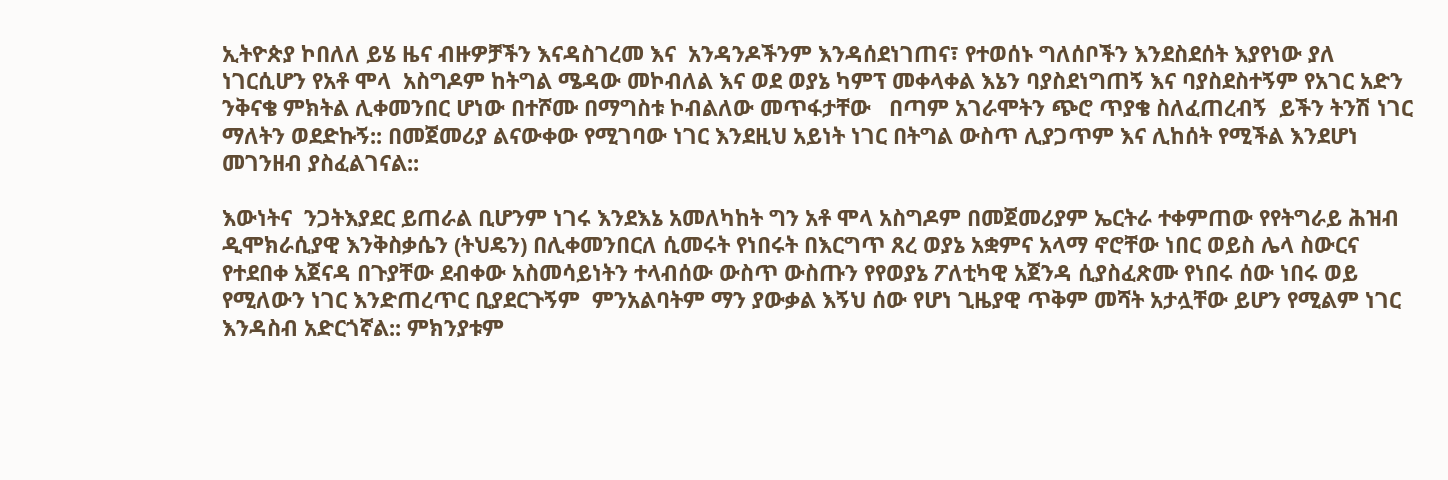ኢትዮጵያ ኮበለለ ይሄ ዜና ብዙዎቻችን እናዳስገረመ እና  አንዳንዶችንም እንዳሰደነገጠና፣ የተወሰኑ ግለሰቦችን እንደስደሰት እያየነው ያለ ነገርሲሆን የአቶ ሞላ  አስግዶም ከትግል ሜዳው መኮብለል እና ወደ ወያኔ ካምፕ መቀላቀል እኔን ባያስደነግጠኝ እና ባያስደስተኝም የአገር አድን ንቅናቄ ምክትል ሊቀመንበር ሆነው በተሾሙ በማግስቱ ኮብልለው መጥፋታቸው   በጣም አገራሞትን ጭሮ ጥያቄ ስለፈጠረብኝ  ይችን ትንሽ ነገር ማለትን ወደድኩኝ:: በመጀመሪያ ልናውቀው የሚገባው ነገር እንደዚህ አይነት ነገር በትግል ውስጥ ሊያጋጥም እና ሊከሰት የሚችል እንደሆነ  መገንዘብ ያስፈልገናል::

እውነትና  ንጋትእያደር ይጠራል ቢሆንም ነገሩ እንደእኔ አመለካከት ግን አቶ ሞላ አስግዶም በመጀመሪያም ኤርትራ ተቀምጠው የየትግራይ ሕዝብ ዲሞክራሲያዊ እንቅስቃሴን (ትህዴን) በሊቀመንበርለ ሲመሩት የነበሩት በእርግጥ ጸረ ወያኔ አቋምና አላማ ኖሮቸው ነበር ወይስ ሌላ ስውርና የተደበቀ አጀናዳ በጉያቸው ደብቀው አስመሳይነትን ተላብሰው ውስጥ ውስጡን የየወያኔ ፖለቲካዊ አጀንዳ ሲያስፈጽሙ የነበሩ ሰው ነበሩ ወይ የሚለውን ነገር እንድጠረጥር ቢያደርጉኝም  ምንአልባትም ማን ያውቃል እኝህ ሰው የሆነ ጊዜያዊ ጥቅም መሻት አታሏቸው ይሆን የሚልም ነገር እንዳስብ አድርጎኛል:: ምክንያቱም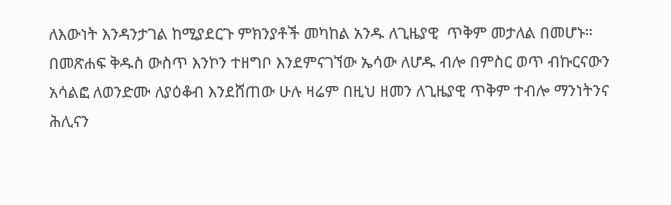ለእውነት እንዳንታገል ከሚያደርጉ ምክንያቶች መካከል አንዱ ለጊዜያዊ  ጥቅም መታለል በመሆኑ። በመጽሐፍ ቅዱስ ውስጥ እንኮን ተዘግቦ እንደምናገኘው ኤሳው ለሆዱ ብሎ በምስር ወጥ ብኩርናውን አሳልፎ ለወንድሙ ለያዕቆብ እንደሸጠው ሁሉ ዛሬም በዚህ ዘመን ለጊዜያዊ ጥቅም ተብሎ ማንነትንና ሕሊናን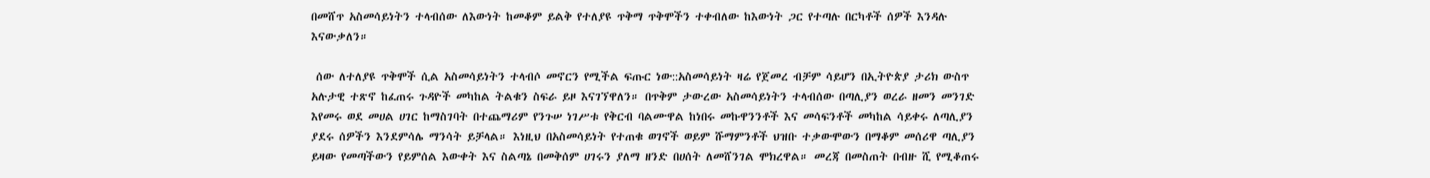በመሸጥ አስመሳይነትን ተላብሰው ለእውነት ከመቆም ይልቅ የተለያዩ ጥቅማ ጥቅሞችን ተቀብለው ከእውነት ጋር የተጣሉ በርካቶች ሰዎች እንዳሉ እናውቃለን።

 ሰው ለተለያዩ ጥቅሞች ሲል አስመሳይነትን ተላብሶ መኖርን የሚችል ፍጡር ነው::አስመሳይነት ዛሬ የጀመረ ብቻም ሳይሆን በኢትዮጵያ ታሪክ ውስጥ አሉታዊ ተጽኖ ከፈጠሩ ጉዳዮች መካከል ትልቁን ስፍራ ይዞ እናገኘዋለን። በጥቅም ታውረው አስመሳይነትን ተላብሰው በጣሊያን ወረራ ዘመን መንገድ እየመሩ ወደ መሀል ሀገር ከማስገባት በተጨማሪም የንጉሠ ነገሥቱ የቅርብ ባልሙዋል ከነበሩ መኩዋንንቶች እና መሳፍንቶች መካከል ሳይቀሩ ለጣሊያን ያደሩ ሰዎችን እንደምሳሌ ማንሳት ይቻላል። እነዚህ በአስመሳይነት የተጠቁ ወገኖች ወይም ሹማምንቶች ህዝቡ ተቃውሞውን በማቆም መሰሪዋ ጣሊያን ይዛው የመጣችውን የይምሰል እውቀት እና ስልጣኔ በመቅሰም ሀገሩን ያለማ ዘንድ በሀሰት ለመሸንገል ሞክረዋል። መረጃ በመስጠት በብዙ ሺ የሚቆጠሩ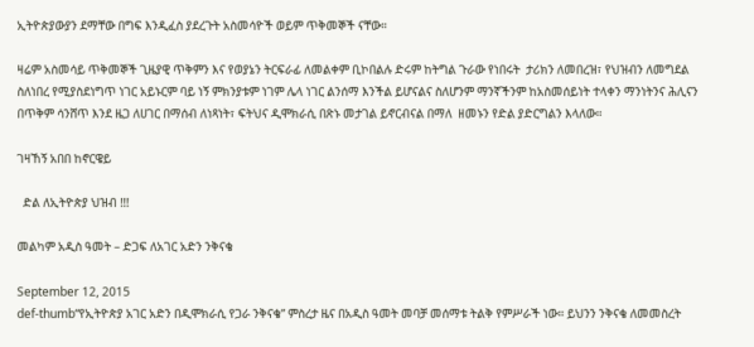ኢትዮጵያውያን ደማቸው በግፍ እንዲፈስ ያደረጉት አስመሳዮች ወይም ጥቅመኞች ናቸው።

ዛሬም አስመሳይ ጥቅመኞች ጊዜያዊ ጥቅምን እና የወያኔን ትርፍራፊ ለመልቀም ቢኮበልሉ ድሩም ከትግል ጉራው የነበሩት  ታሪክን ለመበረዝ፣ የህዝብን ለመግደል ስለነበረ የሚያስደነግጥ ነገር አይኑርም ባይ ነኝ ምክንያቱም ነገም ሌላ ነገር ልንሰማ እንችል ይሆናልና ስለሆንም ማንኛችንም ከአስመሰይነት ተላቀን ማንነትንና ሕሊናን በጥቅም ሳንሸጥ እንደ ዜጋ ለሀገር በማሰብ ለነጻነት፣ ፍትህና ዲሞክራሲ በጽኑ መታገል ይኖርብናል በማለ  ዘመኑን የድል ያድርግልን እላለው።

ገዛኸኝ አበበ ከኖርዌይ

  ድል ለኢትዮጵያ ህዝብ !!!

መልካም አዲስ ዓመት – ድጋፍ ለአገር አድን ንቅናቄ

September 12, 2015
def-thumb“የኢትዮጵያ አገር አድን በዲሞክራሲ የጋራ ንቅናቄ” ምስረታ ዜና በአዲስ ዓመት መባቻ መሰማቱ ትልቅ የምሥራች ነው። ይህንን ንቅናቄ ለመመስረት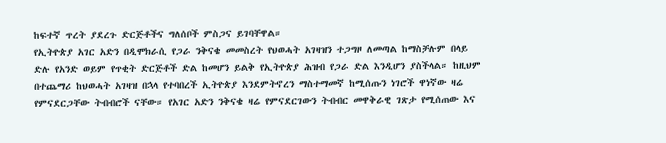ከፍተኛ ጥረት ያደረጉ ድርጅቶችና ግለሰቦች ምስጋና ይገባቸዋል።
የኢትዮጵያ አገር አድን በዲሞክራሲ የጋራ ንቅናቄ መመስረት የህወሓት አገዛዝን ተጋግዞ ለመጣል ከማስቻሉም በላይ ድሉ የአንድ ወይም የጥቂት ድርጅቶች ድል ከመሆን ይልቅ የኢትዮጵያ ሕዝብ የጋራ ድል እንዲሆን ያስችላል። ከዚህም በተጨማሪ ከህወሓት አገዛዝ በኋላ የተባበረች ኢትዮጵያ እንደምትኖረን ማስተማመኛ ከሚሰጡን ነገሮች ዋነኛው ዛሬ የምናደርጋቸው ትብብሮች ናቸው። የአገር አድን ንቅናቄ ዛሬ የምናደርገውን ትብብር መዋቅራዊ ገጽታ የሚሰጠው እና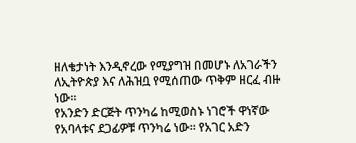ዘለቄታነት እንዲኖረው የሚያግዝ በመሆኑ ለአገራችን ለኢትዮጵያ እና ለሕዝቧ የሚሰጠው ጥቅም ዘርፈ ብዙ ነው።
የአንድን ድርጅት ጥንካሬ ከሚወስኑ ነገሮች ዋነኛው የአባላቱና ደጋፊዎቹ ጥንካሬ ነው። የአገር አድን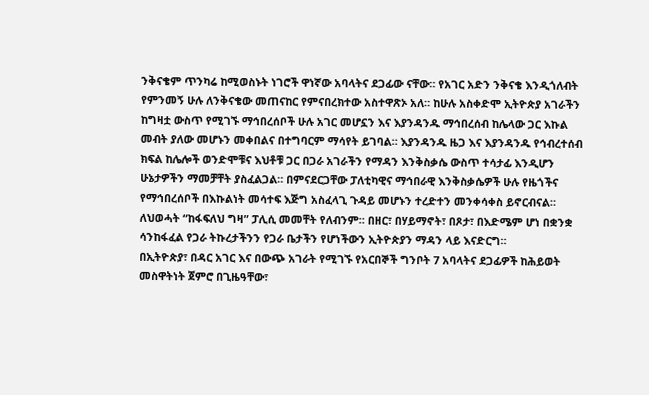ንቅናቄም ጥንካሬ ከሚወስኑት ነገሮች ዋነኛው አባላትና ደጋፊው ናቸው። የአገር አድን ንቅናቄ እንዲጎለብት የምንመኝ ሁሉ ለንቅናቄው መጠናከር የምናበረክተው አስተዋጽኦ አለ። ከሁሉ አስቀድሞ ኢትዮጵያ አገራችን ከግዛቷ ውስጥ የሚገኙ ማኅበረሰቦች ሁሉ አገር መሆኗን እና እያንዳንዱ ማኅበረሰብ ከሌላው ጋር እኩል መብት ያለው መሆኑን መቀበልና በተግባርም ማሳየት ይገባል። እያንዳንዱ ዜጋ እና እያንዳንዱ የኅብረተሰብ ክፍል ከሌሎች ወንድሞቹና እህቶቹ ጋር በጋራ አገራችን የማዳን እንቅስቃሴ ውስጥ ተሳታፊ እንዲሆን ሁኔታዎችን ማመቻቸት ያስፈልጋል። በምናደርጋቸው ፓለቲካዊና ማኅበራዊ እንቅስቃሴዎች ሁሉ የዜጎችና የማኅበረሰቦች በእኩልነት መሳተፍ እጅግ አስፈላጊ ጉዳይ መሆኑን ተረድተን መንቀሳቀስ ይኖርብናል። ለህወሓት “ከፋፍለህ ግዛ” ፓሊሲ መመቸት የለብንም። በዘር፣ በሃይማኖት፣ በጾታ፣ በእድሜም ሆነ በቋንቋ ሳንከፋፈል የጋራ ትኩረታችንን የጋራ ቤታችን የሆነችውን ኢትዮጵያን ማዳን ላይ እናድርግ።
በኢትዮጵያ፣ በዳር አገር እና በውጭ አገራት የሚገኙ የአርበኞች ግንቦት 7 አባላትና ደጋፊዎች ከሕይወት መስዋትነት ጀምሮ በጊዜዓቸው፣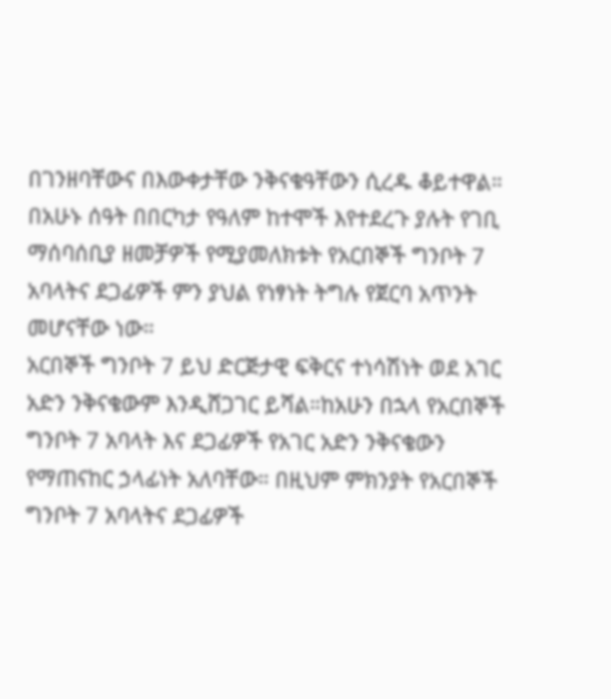በገንዘባቸውና በእውቀታቸው ንቅናቄዓቸውን ሲረዱ ቆይተዋል። በአሁኑ ሰዓት በበርካታ የዓለም ከተሞች እየተደረጉ ያሉት የገቢ ማሰባሰቢያ ዘመቻዎች የሚያመለክቱት የአርበኞች ግንቦት 7 አባላትና ደጋፊዎች ምን ያህል የነፃነት ትግሉ የጀርባ አጥንት መሆናቸው ነው።
አርበኞች ግንቦት 7 ይህ ድርጅታዊ ፍቅርና ተነሳሽነት ወደ አገር አድን ንቅናቄውም እንዲሸጋገር ይሻል።ከአሁን በኋላ የአርበኞች ግንቦት 7 አባላት እና ደጋፊዎች የአገር አድን ንቅናቄውን የማጠናከር ኃላፊነት አለባቸው። በዚህም ምክንያት የአርበኞች ግንቦት 7 አባላትና ደጋፊዎች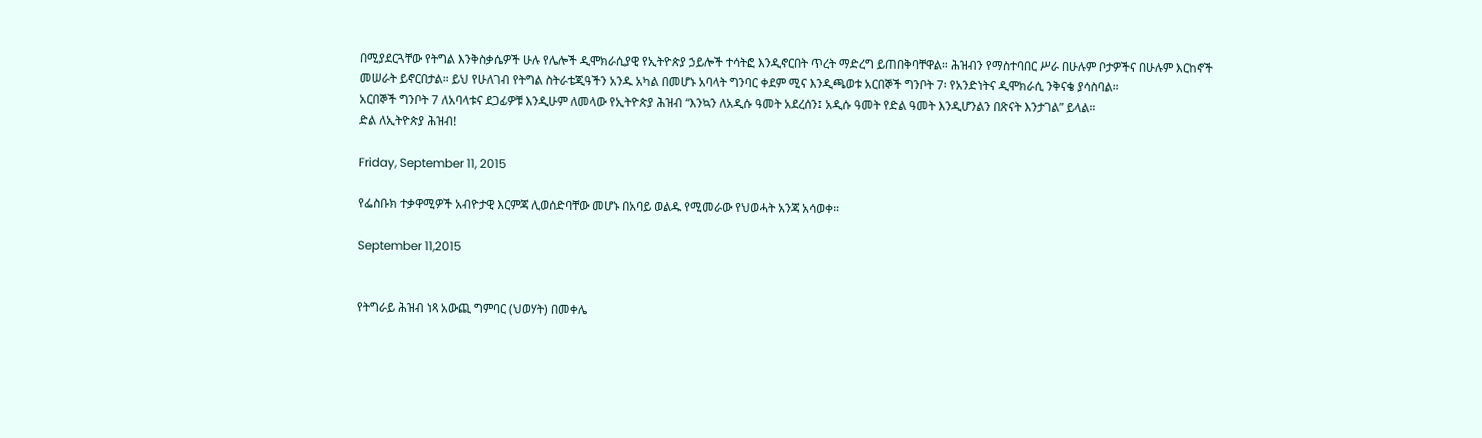በሚያደርጓቸው የትግል እንቅስቃሴዎች ሁሉ የሌሎች ዲሞክራሲያዊ የኢትዮጵያ ኃይሎች ተሳትፎ እንዲኖርበት ጥረት ማድረግ ይጠበቅባቸዋል። ሕዝብን የማስተባበር ሥራ በሁሉም ቦታዎችና በሁሉም እርከኖች መሠራት ይኖርበታል። ይህ የሁለገብ የትግል ስትራቴጂዓችን አንዱ አካል በመሆኑ አባላት ግንባር ቀደም ሚና እንዲጫወቱ አርበኞች ግንቦት 7፡ የአንድነትና ዲሞክራሲ ንቅናቄ ያሳስባል።
አርበኞች ግንቦት 7 ለአባላቱና ደጋፊዎቹ እንዲሁም ለመላው የኢትዮጵያ ሕዝብ “እንኳን ለአዲሱ ዓመት አደረሰን፤ አዲሱ ዓመት የድል ዓመት እንዲሆንልን በጽናት እንታገል” ይላል።
ድል ለኢትዮጵያ ሕዝብ!

Friday, September 11, 2015

የፌስቡክ ተቃዋሚዎች አብዮታዊ እርምጃ ሊወሰድባቸው መሆኑ በአባይ ወልዱ የሚመራው የህወሓት አንጃ አሳወቀ።

September 11,2015


የትግራይ ሕዝብ ነጻ አውጪ ግምባር (ህወሃት) በመቀሌ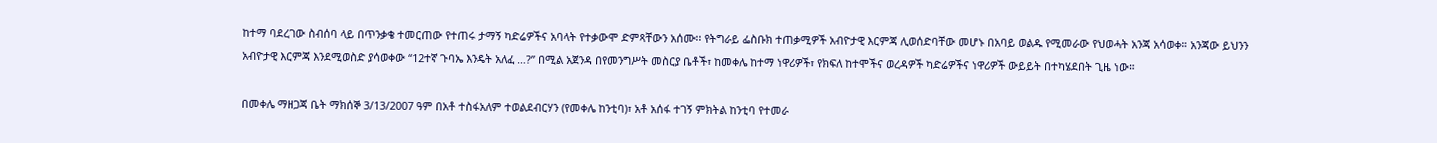ከተማ ባደረገው ስብሰባ ላይ በጥንቃቄ ተመርጠው የተጠሩ ታማኝ ካድሬዎችና አባላት የተቃውሞ ድምጻቸውን አሰሙ፡፡ የትግራይ ፌስቡክ ተጠቃሚዎች አብዮታዊ እርምጃ ሊወሰድባቸው መሆኑ በአባይ ወልዱ የሚመራው የህወሓት አንጃ አሳወቀ። አንጃው ይህንን አብዮታዊ እርምጃ እንደሚወስድ ያሳወቀው “12ተኛ ጉባኤ እንዴት አለፈ …?” በሚል አጀንዳ በየመንግሥት መስርያ ቤቶች፣ ከመቀሌ ከተማ ነዋሪዎች፣ የክፍለ ከተሞችና ወረዳዎች ካድሬዎችና ነዋሪዎች ውይይት በተካሄደበት ጊዜ ነው።

በመቀሌ ማዘጋጃ ቤት ማክሰኞ 3/13/2007 ዓም በአቶ ተስፋአለም ተወልደብርሃን (የመቀሌ ከንቲባ)፣ አቶ አሰፋ ተገኝ ምክትል ከንቲባ የተመራ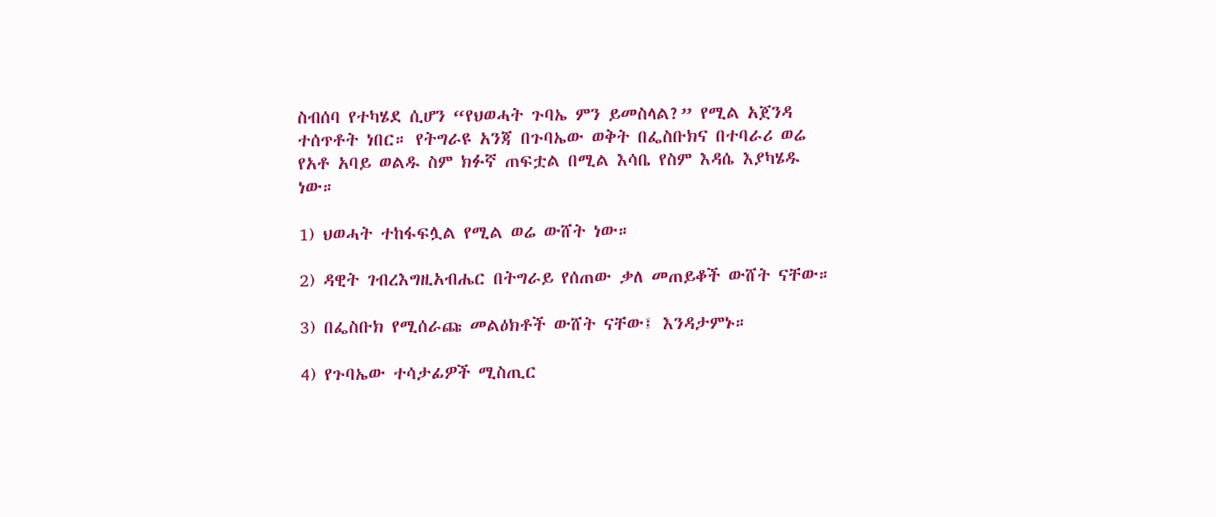ስብሰባ የተካሄደ ሲሆን “የህወሓት ጉባኤ ምን ይመስላል?” የሚል አጀንዳ ተሰጥቶት ነበር። የትግራዩ አንጃ በጉባኤው ወቅት በፌስቡክና በተባራሪ ወሬ የአቶ አባይ ወልዱ ስም ክፉኛ ጠፍቷል በሚል እሳቤ የስም እዳሴ እያካሄዱ ነው።

1) ህወሓት ተከፋፍሏል የሚል ወሬ ውሸት ነው።

2) ዳዊት ገብረእግዚአብሔር በትግራይ የሰጠው ቃለ መጠይቆች ውሸት ናቸው።

3) በፌስቡክ የሚሰራጩ መልዕክቶች ውሸት ናቸው፤ እንዳታምኑ።

4) የጉባኤው ተሳታፊዎች ሚስጢር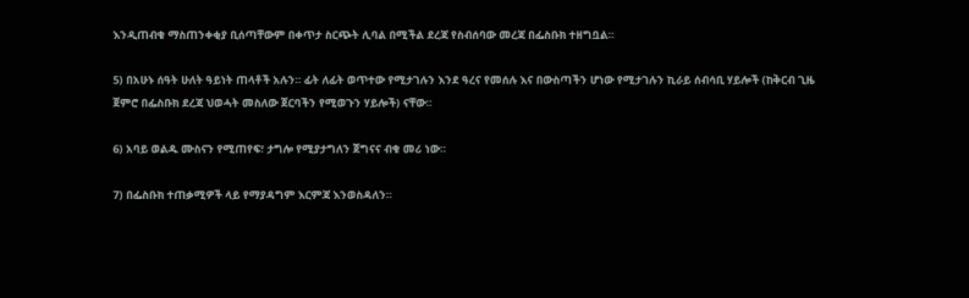እንዲጠብቁ ማስጠንቀቂያ ቢሰጣቸውም በቀጥታ ስርጭት ሊባል በሚችል ደረጃ የስብሰባው መረጃ በፌስቡክ ተዘግቧል።

5) በአሁኑ ሰዓት ሁለት ዓይነት ጠላቶች አሉን። ፊት ለፊት ወጥተው የሚታገሉን እንደ ዓረና የመሰሉ እና በውስጣችን ሆነው የሚታገሉን ኪራይ ሰብሳቢ ሃይሎች (ከቅርብ ጊዜ ጀምሮ በፌስቡክ ደረጃ ህወሓት መስለው ጀርባችን የሚወጉን ሃይሎች) ናቸው።

6) አባይ ወልዱ ሙስናን የሚጠየፍ፣ ታግሎ የሚያታግለን ጀግናና ብቁ መሪ ነው።

7) በፌስቡክ ተጠቃሚዎች ላይ የማያዳግም እርምጃ እንወስዳለን።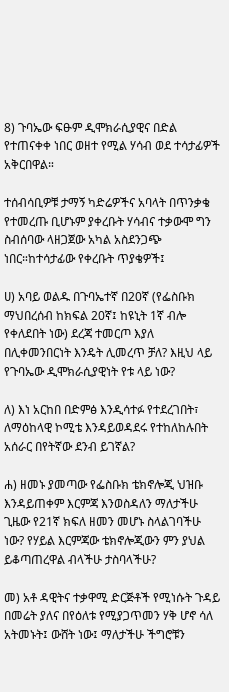8) ጉባኤው ፍፁም ዲሞክራሲያዊና በድል የተጠናቀቀ ነበር ወዘተ የሚል ሃሳብ ወደ ተሳታፊዎች አቅርበዋል።

ተሰብሳቢዎቹ ታማኝ ካድሬዎችና አባላት በጥንቃቄ የተመረጡ ቢሆኑም ያቀረቡት ሃሳብና ተቃውሞ ግን ስብሰባው ላዘጋጀው አካል አስደንጋጭ ነበር።ከተሳታፊው የቀረቡት ጥያቄዎች፤

ሀ) አባይ ወልዱ በጉባኤተኛ በ20ኛ (የፌስቡክ ማህበረሰብ ከክፍል 20ኛ፤ ከዩኒት 1ኛ ብሎ የቀለደበት ነው) ደረጃ ተመርጦ እያለ በሊቀመንበርነት እንዴት ሊመረጥ ቻለ? እዚህ ላይ የጉባኤው ዲሞክራሲያዊነት የቱ ላይ ነው?

ለ) እነ አርከበ በድምፅ እንዲሳተፉ የተደረገበት፣ ለማዕከላዊ ኮሚቴ እንዳይወዳደሩ የተከለከሉበት አሰራር በየትኛው ደንብ ይገኛል?

ሐ) ዘመኑ ያመጣው የፌስቡክ ቴክኖሎጂ ህዝቡ እንዳይጠቀም እርምጃ እንወስዳለን ማለታችሁ ጊዜው የ21ኛ ክፍለ ዘመን መሆኑ ስላልገባችሁ ነው? የሃይል እርምጃው ቴክኖሎጂውን ምን ያህል ይቆጣጠረዋል ብላችሁ ታስባላችሁ?

መ) አቶ ዳዊትና ተቃዋሚ ድርጅቶች የሚነሱት ጉዳይ በመሬት ያለና በየዕለቱ የሚያጋጥመን ሃቅ ሆኖ ሳለ አትመኑት፤ ውሸት ነው፤ ማለታችሁ ችግሮቹን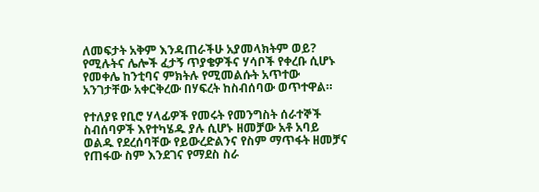ለመፍታት አቅም እንዳጠራችሁ አያመላክትም ወይ? የሚሉትና ሌሎች ፈታኝ ጥያቄዎችና ሃሳቦች የቀረቡ ሲሆኑ የመቀሌ ከንቲባና ምክትሉ የሚመልሱት አጥተው አንገታቸው አቀርቅረው በሃፍረት ከስብሰባው ወጥተዋል።

የተለያዩ የቢሮ ሃላፊዎች የመሩት የመንግስት ሰራተኞች ስብሰባዎች እየተካሄዱ ያሉ ሲሆኑ ዘመቻው አቶ አባይ ወልዱ የደረሰባቸው የይውረድልንና የስም ማጥፋት ዘመቻና የጠፋው ስም እንደገና የማደስ ስራ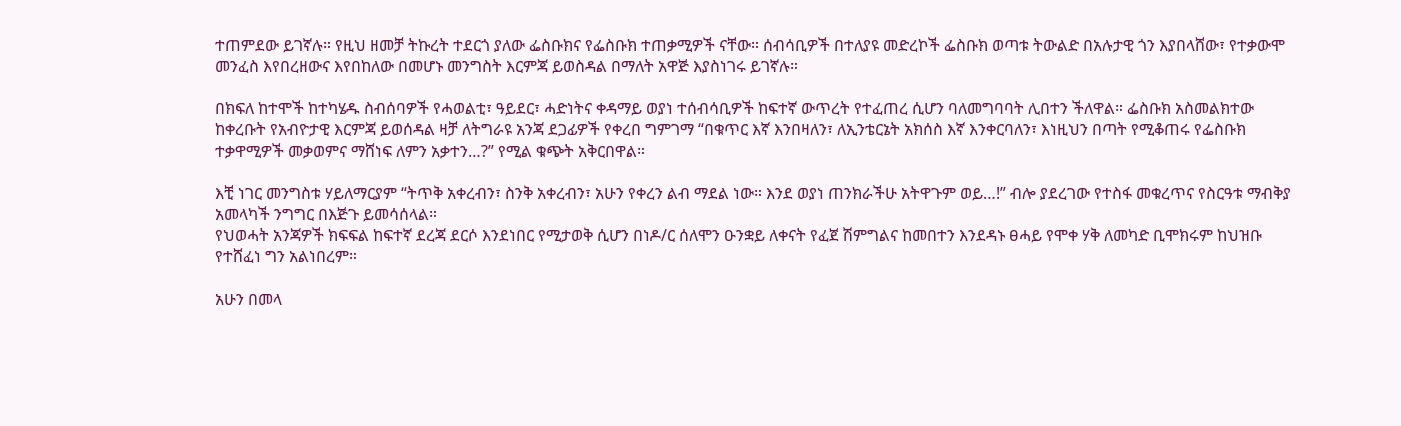ተጠምደው ይገኛሉ። የዚህ ዘመቻ ትኩረት ተደርጎ ያለው ፌስቡክና የፌስቡክ ተጠቃሚዎች ናቸው። ሰብሳቢዎች በተለያዩ መድረኮች ፌስቡክ ወጣቱ ትውልድ በአሉታዊ ጎን እያበላሸው፣ የተቃውሞ መንፈስ እየበረዘውና እየበከለው በመሆኑ መንግስት እርምጃ ይወስዳል በማለት አዋጅ እያስነገሩ ይገኛሉ።

በክፍለ ከተሞች ከተካሄዱ ስብሰባዎች የሓወልቲ፣ ዓይደር፣ ሓድነትና ቀዳማይ ወያነ ተሰብሳቢዎች ከፍተኛ ውጥረት የተፈጠረ ሲሆን ባለመግባባት ሊበተን ችለዋል። ፌስቡክ አስመልክተው ከቀረቡት የአብዮታዊ እርምጃ ይወሰዳል ዛቻ ለትግራዩ አንጃ ደጋፊዎች የቀረበ ግምገማ “በቁጥር እኛ እንበዛለን፣ ለኢንቴርኔት አክሰስ እኛ እንቀርባለን፣ እነዚህን በጣት የሚቆጠሩ የፌስቡክ ተቃዋሚዎች መቃወምና ማሸነፍ ለምን አቃተን…?” የሚል ቁጭት አቅርበዋል።

እቺ ነገር መንግስቱ ሃይለማርያም “ትጥቅ አቀረብን፣ ስንቅ አቀረብን፣ አሁን የቀረን ልብ ማደል ነው። እንደ ወያነ ጠንክራችሁ አትዋጉም ወይ…!” ብሎ ያደረገው የተስፋ መቁረጥና የስርዓቱ ማብቅያ አመላካች ንግግር በእጅጉ ይመሳሰላል።
የህወሓት አንጃዎች ክፍፍል ከፍተኛ ደረጃ ደርሶ እንደነበር የሚታወቅ ሲሆን በነዶ/ር ሰለሞን ዑንቋይ ለቀናት የፈጀ ሽምግልና ከመበተን እንደዳኑ ፀሓይ የሞቀ ሃቅ ለመካድ ቢሞክሩም ከህዝቡ የተሸፈነ ግን አልነበረም።

አሁን በመላ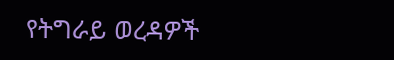የትግራይ ወረዳዎች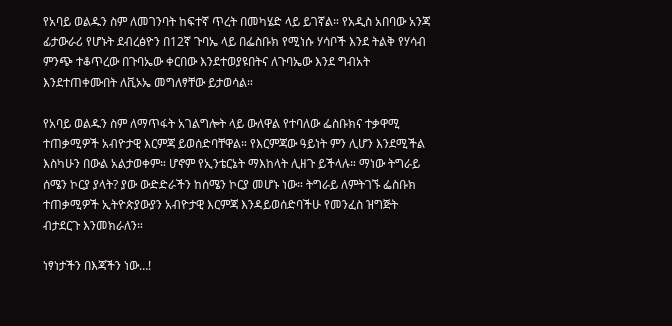የአባይ ወልዱን ስም ለመገንባት ከፍተኛ ጥረት በመካሄድ ላይ ይገኛል። የአዲስ አበባው አንጃ ፊታውራሪ የሆኑት ደብረፅዮን በ12ኛ ጉባኤ ላይ በፌስቡክ የሚነሱ ሃሳቦች እንደ ትልቅ የሃሳብ ምንጭ ተቆጥረው በጉባኤው ቀርበው እንደተወያዩበትና ለጉባኤው እንደ ግብአት እንደተጠቀሙበት ለቪኦኤ መግለፃቸው ይታወሳል።

የአባይ ወልዱን ስም ለማጥፋት አገልግሎት ላይ ውለዋል የተባለው ፌስቡክና ተቃዋሚ ተጠቃሚዎች አብዮታዊ እርምጃ ይወሰድባቸዋል። የእርምጃው ዓይነት ምን ሊሆን እንደሚችል እስካሁን በውል አልታወቀም። ሆኖም የኢንቴርኔት ማእከላት ሊዘጉ ይችላሉ። ማነው ትግራይ ሰሜን ኮርያ ያላት? ያው ውድድራችን ከሰሜን ኮርያ መሆኑ ነው። ትግራይ ለምትገኙ ፌስቡክ ተጠቃሚዎች ኢትዮጵያውያን አብዮታዊ እርምጃ እንዳይወሰድባችሁ የመንፈስ ዝግጅት ብታደርጉ እንመክራለን።

ነፃነታችን በእጃችን ነው…!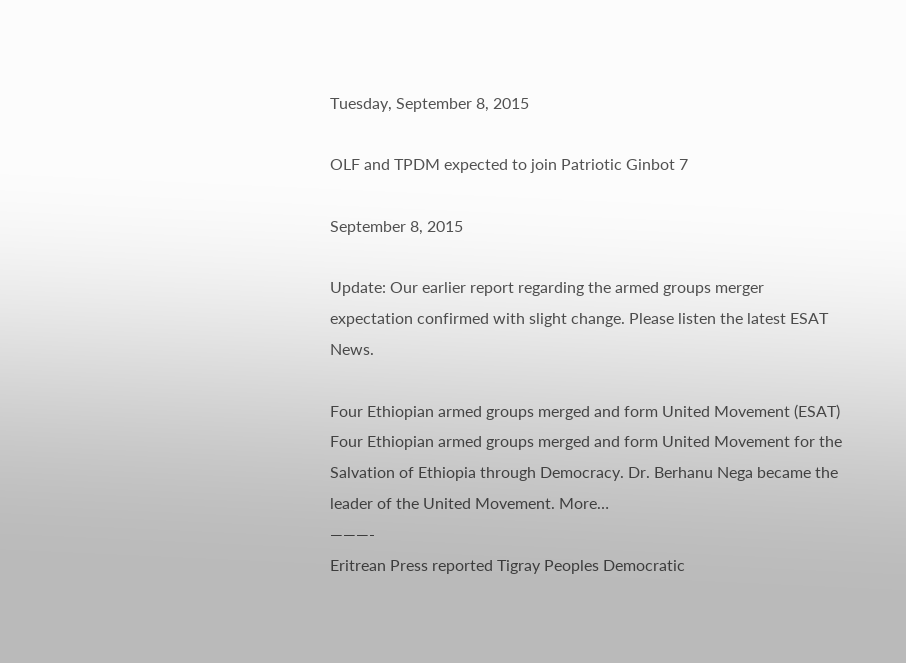Tuesday, September 8, 2015

OLF and TPDM expected to join Patriotic Ginbot 7

September 8, 2015

Update: Our earlier report regarding the armed groups merger expectation confirmed with slight change. Please listen the latest ESAT News.

Four Ethiopian armed groups merged and form United Movement (ESAT)
Four Ethiopian armed groups merged and form United Movement for the Salvation of Ethiopia through Democracy. Dr. Berhanu Nega became the leader of the United Movement. More…
———-
Eritrean Press reported Tigray Peoples Democratic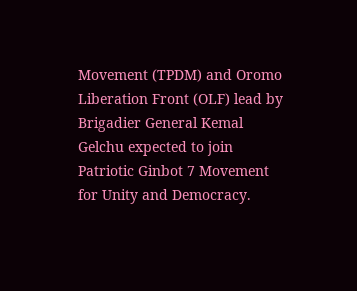Movement (TPDM) and Oromo Liberation Front (OLF) lead by Brigadier General Kemal Gelchu expected to join Patriotic Ginbot 7 Movement for Unity and Democracy.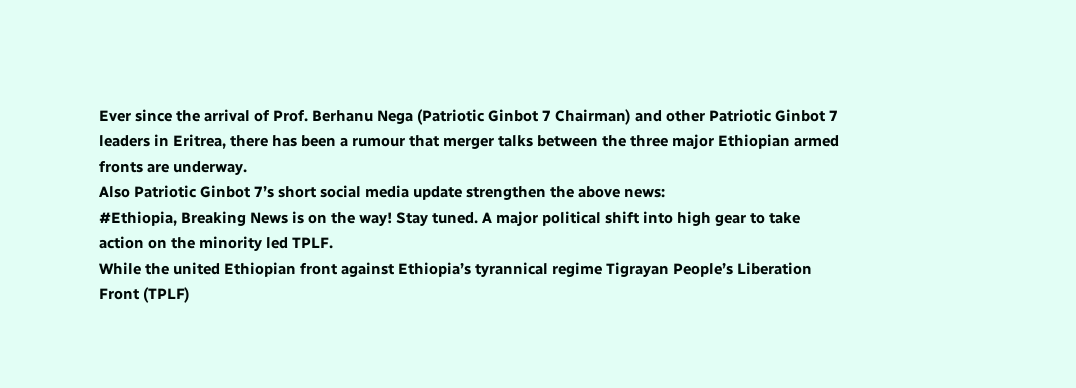Ever since the arrival of Prof. Berhanu Nega (Patriotic Ginbot 7 Chairman) and other Patriotic Ginbot 7 leaders in Eritrea, there has been a rumour that merger talks between the three major Ethiopian armed fronts are underway.
Also Patriotic Ginbot 7’s short social media update strengthen the above news:
#Ethiopia, Breaking News is on the way! Stay tuned. A major political shift into high gear to take action on the minority led TPLF.
While the united Ethiopian front against Ethiopia’s tyrannical regime Tigrayan People’s Liberation Front (TPLF)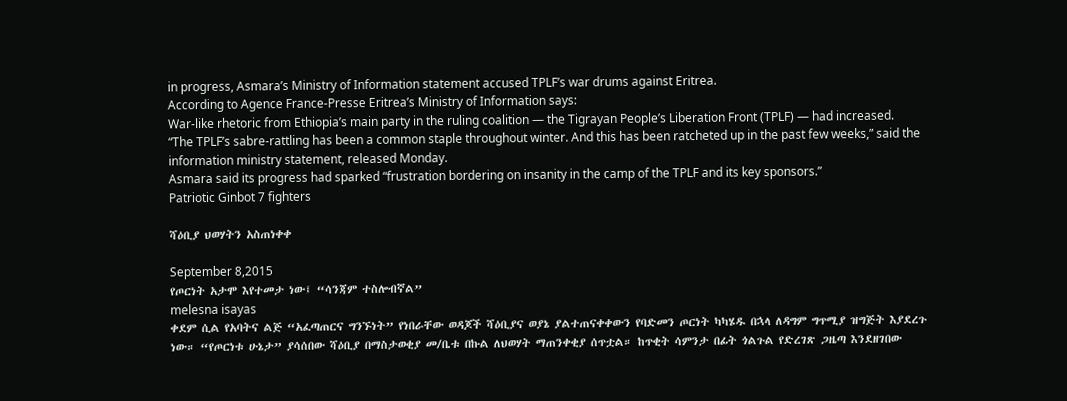in progress, Asmara’s Ministry of Information statement accused TPLF’s war drums against Eritrea.
According to Agence France-Presse Eritrea’s Ministry of Information says:
War-like rhetoric from Ethiopia’s main party in the ruling coalition — the Tigrayan People’s Liberation Front (TPLF) — had increased.
“The TPLF’s sabre-rattling has been a common staple throughout winter. And this has been ratcheted up in the past few weeks,” said the information ministry statement, released Monday.
Asmara said its progress had sparked “frustration bordering on insanity in the camp of the TPLF and its key sponsors.”
Patriotic Ginbot 7 fighters

ሻዕቢያ ህወሃትን አስጠነቀቀ

September 8,2015
የጦርነት አታሞ እየተመታ ነው፤ “ሳንጃም ተስሎብኛል”
melesna isayas
ቀደም ሲል የአባትና ልጅ “አፈጣጠርና ግንኙነት” የነበራቸው ወዳጆች ሻዕቢያና ወያኔ ያልተጠናቀቀውን የባድመን ጦርነት ካካሄዱ በኋላ ለዳግም ግጥሚያ ዝግጅት እያደረጉ ነው። “የጦርነቱ ሁኔታ” ያሳሰበው ሻዕቢያ በማስታወቂያ መ/ቤቱ በኩል ለህወሃት ማጠንቀቂያ ሰጥቷል። ከጥቂት ሳምንታ በፊት ጎልጉል የድረገጽ ጋዜጣ እንደዘገበው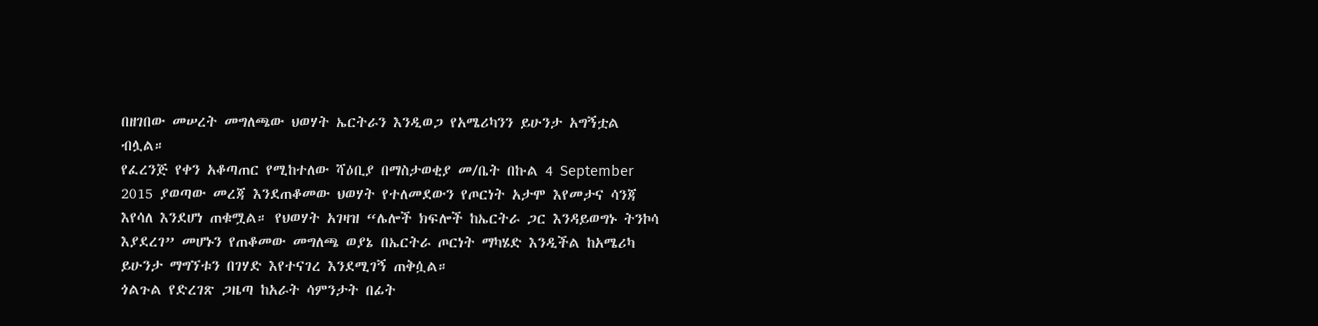በዘገበው መሠረት መግለጫው ህወሃት ኤርትራን እንዲወጋ የአሜሪካንን ይሁንታ አግኝቷል ብሏል።
የፈረንጅ የቀን አቆጣጠር የሚከተለው ሻዕቢያ በማስታወቂያ መ/ቤት በኩል 4 September 2015 ያወጣው መረጃ እንደጠቆመው ህወሃት የተለመደውን የጦርነት አታሞ እየመታና ሳንጃ እየሳለ እንደሆነ ጠቁሟል። የህወሃት አገዛዝ “ሌሎች ክፍሎች ከኤርትራ ጋር እንዳይወግኑ ትንኮሳ እያደረገ” መሆኑን የጠቆመው መግለጫ ወያኔ በኤርትራ ጦርነት ማካሄድ እንዲችል ከአሜሪካ ይሁንታ ማግኘቱን በገሃድ እየተናገረ እንደሚገኝ ጠቅሷል።
ጎልጉል የድረገጽ ጋዜጣ ከአራት ሳምንታት በፊት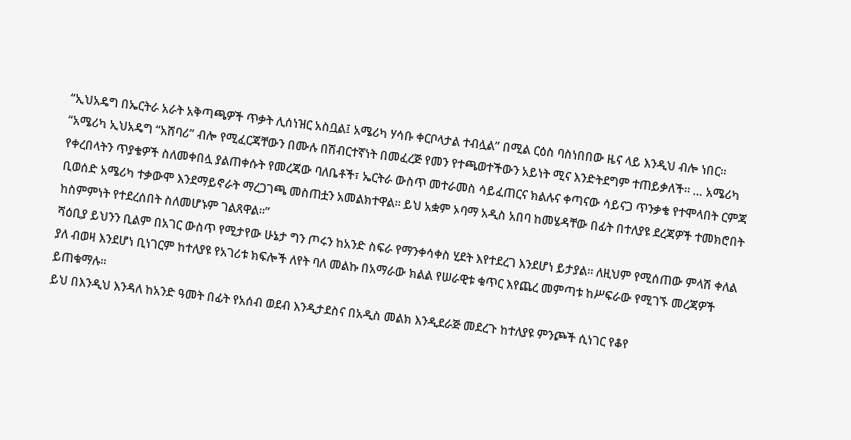“ኢህአዴግ በኤርትራ አራት አቅጣጫዎች ጥቃት ሊሰነዝር አስቧል፤ አሜሪካ ሃሳቡ ቀርቦላታል ተብሏል” በሚል ርዕስ ባስነበበው ዜና ላይ እንዲህ ብሎ ነበር። “አሜሪካ ኢህአዴግ “አሸባሪ” ብሎ የሚፈርጃቸውን በሙሉ በሽብርተኛነት በመፈረጅ የመን የተጫወተችውን አይነት ሚና እንድትደግም ተጠይቃለች። … አሜሪካ የቀረበላትን ጥያቄዎች ስለመቀበሏ ያልጠቀሱት የመረጃው ባለቤቶች፣ ኤርትራ ውስጥ መተራመስ ሳይፈጠርና ክልሉና ቀጣናው ሳይናጋ ጥንቃቄ የተሞላበት ርምጃ ቢወሰድ አሜሪካ ተቃውሞ እንደማይኖራት ማረጋገጫ መስጠቷን አመልክተዋል። ይህ አቋም ኦባማ አዲስ አበባ ከመሄዳቸው በፊት በተለያዩ ደረጃዎች ተመክሮበት ከስምምነት የተደረሰበት ስለመሆኑም ገልጸዋል።”
ሻዕቢያ ይህንን ቢልም በአገር ውስጥ የሚታየው ሁኔታ ግን ጦሩን ከአንድ ስፍራ የማንቀሳቀስ ሂደት እየተደረገ እንደሆነ ይታያል። ለዚህም የሚሰጠው ምላሽ ቀለል ያለ ብወዛ እንደሆነ ቢነገርም ከተለያዩ የአገሪቱ ክፍሎች ለየት ባለ መልኩ በአማራው ክልል የሠራዊቱ ቁጥር እየጨረ መምጣቱ ከሥፍራው የሚገኙ መረጃዎች ይጠቁማሉ።
ይህ በእንዲህ እንዳለ ከአንድ ዓመት በፊት የአሰብ ወደብ እንዲታደስና በአዲስ መልክ እንዲደራጅ መደረጉ ከተለያዩ ምንጮች ሲነገር የቆየ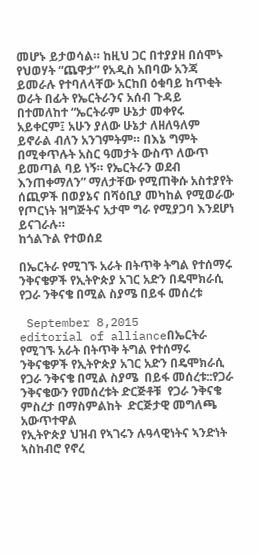መሆኑ ይታወሳል። ከዚህ ጋር በተያያዘ በሰሞኑ የህወሃት “ጨዋታ” የአዲስ አበባው አንጃ ይመራሉ የተባለላቸው አርከበ ዕቁባይ ከጥቂት ወራት በፊት የኤርትራንና አሰብ ጉዳይ በተመለከተ “ኤርትራም ሁኔታ መቀየሩ አይቀርም፤ አሁን ያለው ሁኔታ ለዘለዓለም ይኖራል ብለን አንገምትም። በእኔ ግምት በሚቀጥሉት አስር ዓመታት ውስጥ ለውጥ ይመጣል ባይ ነኝ። የኤርትራን ወደብ እንጠቀማለን” ማለታቸው የሚጠቅሱ አስተያየት ሰጪዎች በወያኔና በሻዕቢያ መካከል የሚወራው የጦርነት ዝግጅትና አታሞ ግራ የሚያጋባ እንደሆነ ይናገራሉ።
ከጎልጉል የተወሰደ

በኤርትራ የሚገኙ አራት በትጥቅ ትግል የተሰማሩ ንቅናቄዎች የኢትዮጵያ አገር አድን በዴሞክራሲ የጋራ ንቅናቄ በሚል ስያሜ በይፋ መሰረቱ

 September 8,2015
editorial of allianceበኤርትራ የሚገኙ አራት በትጥቅ ትግል የተሰማሩ ንቅናቄዎች የኢትዮጵያ አገር አድን በዴሞክራሲ የጋራ ንቅናቄ በሚል ስያሜ  በይፋ መሰረቱ::የጋራ ንቅናቄውን የመሰረቱት ድርጅቶቹ  የጋራ ንቅናቄ ምስረታ በማስምልከት  ድርጅታዊ መግለጫ አውጥተዋል
የኢትዮጵያ ህዝብ የኣገሩን ሉዓላዊነትና ኣንድነት ኣስከብሮ የኖረ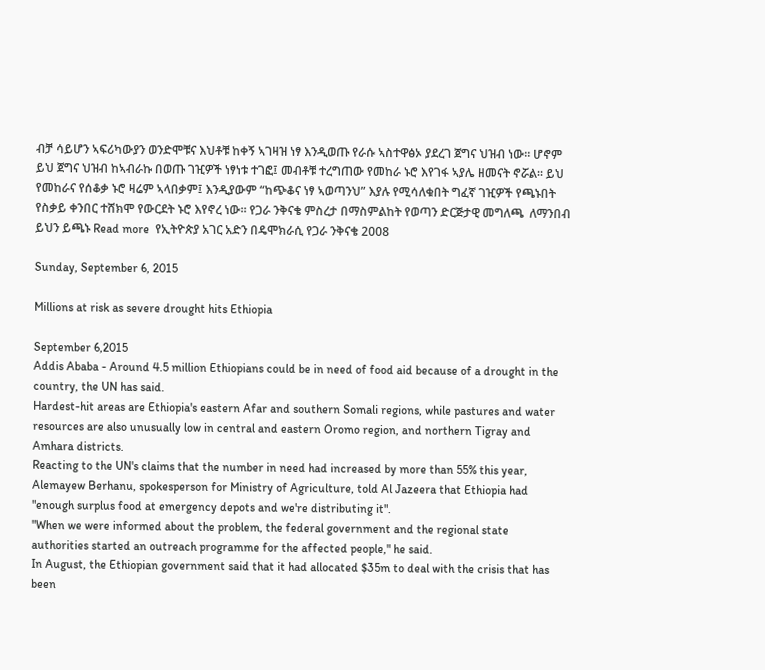ብቻ ሳይሆን ኣፍሪካውያን ወንድሞቹና እህቶቹ ከቀኝ ኣገዛዝ ነፃ እንዲወጡ የራሱ ኣስተዋፅኦ ያደረገ ጀግና ህዝብ ነው። ሆኖም ይህ ጀግና ህዝብ ከኣብራኩ በወጡ ገዢዎች ነፃነቱ ተገፎ፤ መብቶቹ ተረግጠው የመከራ ኑሮ እየገፋ ኣያሌ ዘመናት ኖሯል። ይህ የመከራና የሰቆቃ ኑሮ ዛሬም ኣላበቃም፤ እንዲያውም “ከጭቆና ነፃ ኣወጣንህ” እያሉ የሚሳለቁበት ግፈኛ ገዢዎች የጫኑበት የስቃይ ቀንበር ተሸክሞ የውርደት ኑሮ እየኖረ ነው። የጋራ ንቅናቄ ምስረታ በማስምልከት የወጣን ድርጅታዊ መግለጫ  ለማንበብ ይህን ይጫኑ Read more  የኢትዮጵያ አገር አድን በዴሞክራሲ የጋራ ንቅናቄ 2008

Sunday, September 6, 2015

Millions at risk as severe drought hits Ethiopia

September 6,2015
Addis Ababa - Around 4.5 million Ethiopians could be in need of food aid because of a drought in the country, the UN has said.
Hardest-hit areas are Ethiopia's eastern Afar and southern Somali regions, while pastures and water resources are also unusually low in central and eastern Oromo region, and northern Tigray and Amhara districts.
Reacting to the UN's claims that the number in need had increased by more than 55% this year, Alemayew Berhanu, spokesperson for Ministry of Agriculture, told Al Jazeera that Ethiopia had "enough surplus food at emergency depots and we're distributing it".
"When we were informed about the problem, the federal government and the regional state authorities started an outreach programme for the affected people," he said.
In August, the Ethiopian government said that it had allocated $35m to deal with the crisis that has been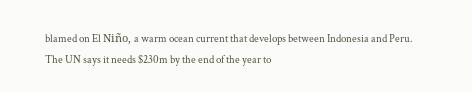blamed on El Niño, a warm ocean current that develops between Indonesia and Peru. The UN says it needs $230m by the end of the year to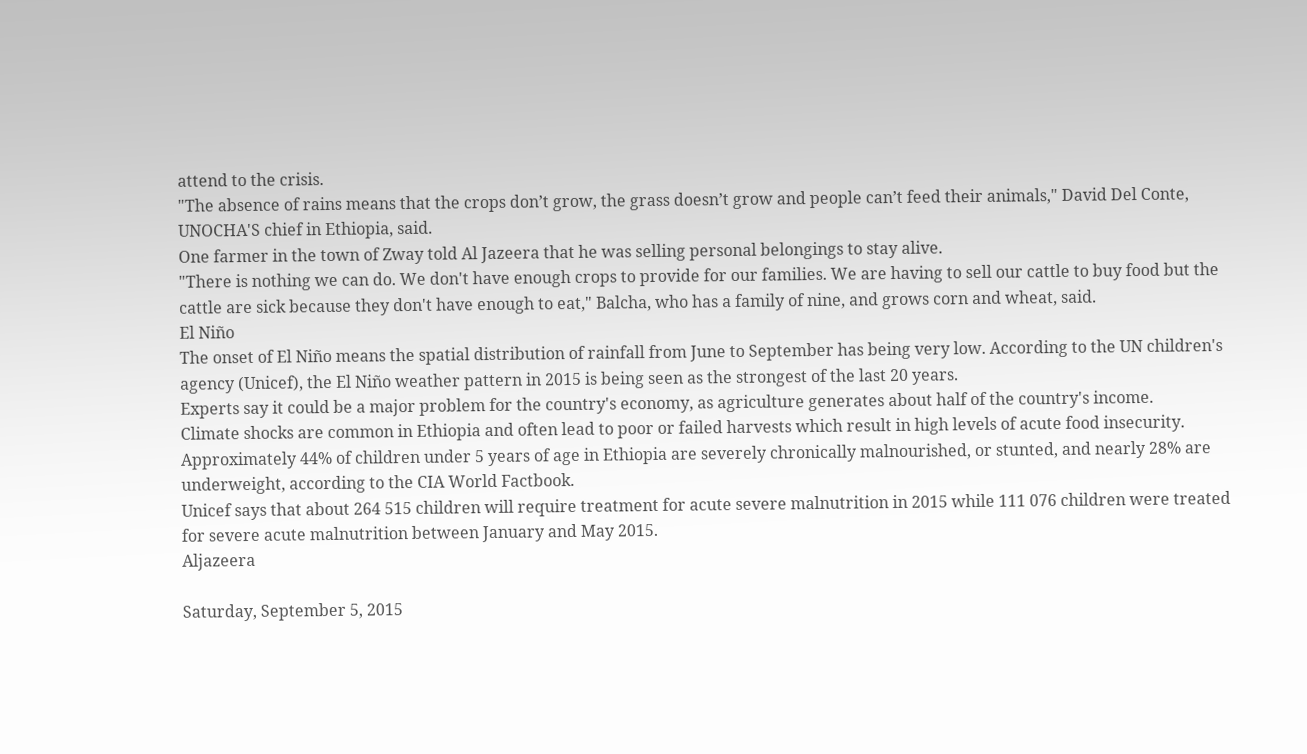attend to the crisis.
"The absence of rains means that the crops don’t grow, the grass doesn’t grow and people can’t feed their animals," David Del Conte, UNOCHA'S chief in Ethiopia, said.
One farmer in the town of Zway told Al Jazeera that he was selling personal belongings to stay alive.
"There is nothing we can do. We don't have enough crops to provide for our families. We are having to sell our cattle to buy food but the cattle are sick because they don't have enough to eat," Balcha, who has a family of nine, and grows corn and wheat, said.
El Niño
The onset of El Niño means the spatial distribution of rainfall from June to September has being very low. According to the UN children's agency (Unicef), the El Niño weather pattern in 2015 is being seen as the strongest of the last 20 years.
Experts say it could be a major problem for the country's economy, as agriculture generates about half of the country's income.
Climate shocks are common in Ethiopia and often lead to poor or failed harvests which result in high levels of acute food insecurity.
Approximately 44% of children under 5 years of age in Ethiopia are severely chronically malnourished, or stunted, and nearly 28% are underweight, according to the CIA World Factbook.
Unicef says that about 264 515 children will require treatment for acute severe malnutrition in 2015 while 111 076 children were treated for severe acute malnutrition between January and May 2015.
Aljazeera

Saturday, September 5, 2015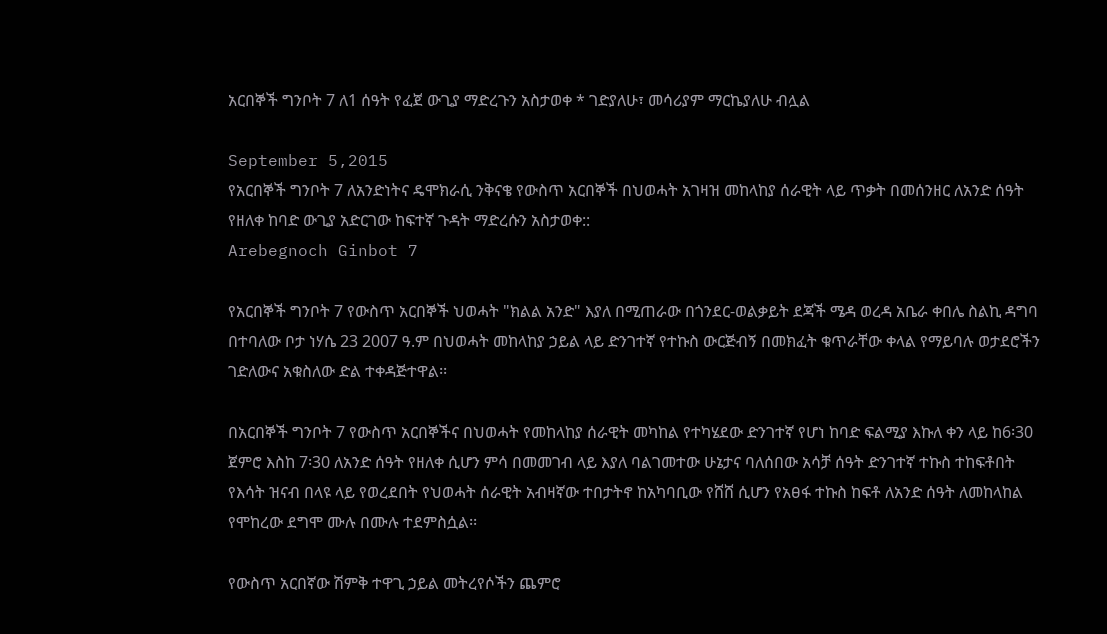አርበኞች ግንቦት 7 ለ1 ሰዓት የፈጀ ውጊያ ማድረጉን አስታወቀ * ገድያለሁ፣ መሳሪያም ማርኬያለሁ ብሏል

September 5,2015
የአርበኞች ግንቦት 7 ለአንድነትና ዴሞክራሲ ንቅናቄ የውስጥ አርበኞች በህወሓት አገዛዝ መከላከያ ሰራዊት ላይ ጥቃት በመሰንዘር ለአንድ ሰዓት የዘለቀ ከባድ ውጊያ አድርገው ከፍተኛ ጉዳት ማድረሱን አስታወቀ::
Arebegnoch Ginbot 7

የአርበኞች ግንቦት 7 የውስጥ አርበኞች ህወሓት "ክልል አንድ" እያለ በሚጠራው በጎንደር-ወልቃይት ደጃች ሜዳ ወረዳ አቤራ ቀበሌ ስልኪ ዳግባ በተባለው ቦታ ነሃሴ 23 2007 ዓ.ም በህወሓት መከላከያ ኃይል ላይ ድንገተኛ የተኩስ ውርጅብኝ በመክፈት ቁጥራቸው ቀላል የማይባሉ ወታደሮችን ገድለውና አቁስለው ድል ተቀዳጅተዋል፡፡

በአርበኞች ግንቦት 7 የውስጥ አርበኞችና በህወሓት የመከላከያ ሰራዊት መካከል የተካሄደው ድንገተኛ የሆነ ከባድ ፍልሚያ እኩለ ቀን ላይ ከ6፡30 ጀምሮ እስከ 7፡30 ለአንድ ሰዓት የዘለቀ ሲሆን ምሳ በመመገብ ላይ እያለ ባልገመተው ሁኔታና ባለሰበው አሳቻ ሰዓት ድንገተኛ ተኩስ ተከፍቶበት የእሳት ዝናብ በላዩ ላይ የወረደበት የህወሓት ሰራዊት አብዛኛው ተበታትኖ ከአካባቢው የሸሸ ሲሆን የአፀፋ ተኩስ ከፍቶ ለአንድ ሰዓት ለመከላከል የሞከረው ደግሞ ሙሉ በሙሉ ተደምስሷል፡፡

የውስጥ አርበኛው ሽምቅ ተዋጊ ኃይል መትረየሶችን ጨምሮ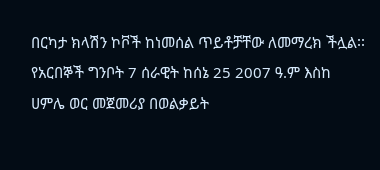በርካታ ክላሽን ኮቮች ከነመሰል ጥይቶቻቸው ለመማረክ ችሏል፡፡
የአርበኞች ግንቦት 7 ሰራዊት ከሰኔ 25 2007 ዓ.ም እስከ ሀምሌ ወር መጀመሪያ በወልቃይት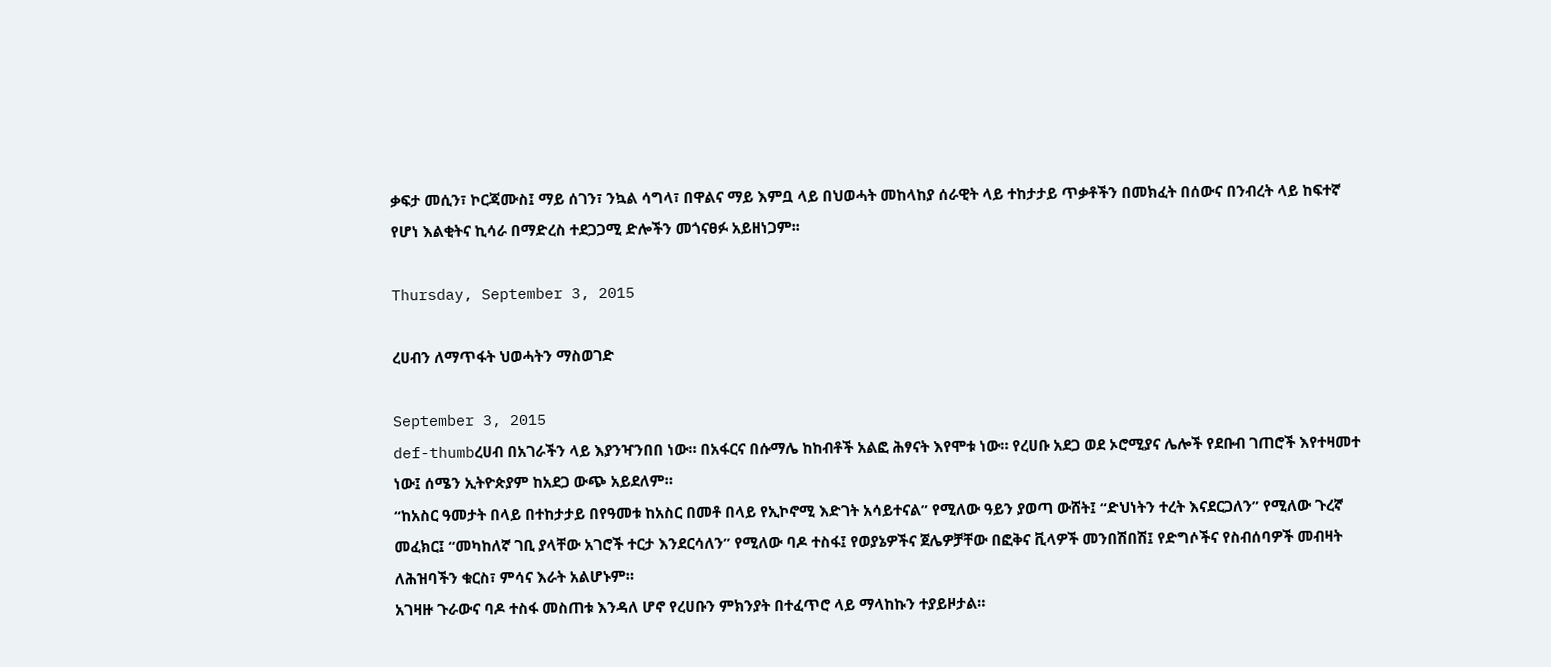ቃፍታ መሲን፣ ኮርጃሙስ፤ ማይ ሰገን፣ ንኳል ሳግላ፣ በዋልና ማይ እምቧ ላይ በህወሓት መከላከያ ሰራዊት ላይ ተከታታይ ጥቃቶችን በመክፈት በሰውና በንብረት ላይ ከፍተኛ የሆነ እልቂትና ኪሳራ በማድረስ ተደጋጋሚ ድሎችን መጎናፀፉ አይዘነጋም፡፡

Thursday, September 3, 2015

ረሀብን ለማጥፋት ህወሓትን ማስወገድ

September 3, 2015
def-thumbረሀብ በአገራችን ላይ እያንዣንበበ ነው። በአፋርና በሱማሌ ከከብቶች አልፎ ሕፃናት እየሞቱ ነው። የረሀቡ አደጋ ወደ ኦሮሚያና ሌሎች የደቡብ ገጠሮች እየተዛመተ ነው፤ ሰሜን ኢትዮጵያም ከአደጋ ውጭ አይደለም።
“ከአስር ዓመታት በላይ በተከታታይ በየዓመቱ ከአስር በመቶ በላይ የኢኮኖሚ እድገት አሳይተናል” የሚለው ዓይን ያወጣ ውሸት፤ “ድህነትን ተረት እናደርጋለን” የሚለው ጉረኛ መፈክር፤ “መካከለኛ ገቢ ያላቸው አገሮች ተርታ እንደርሳለን” የሚለው ባዶ ተስፋ፤ የወያኔዎችና ጀሌዎቻቸው በፎቅና ቪላዎች መንበሽበሽ፤ የድግሶችና የስብሰባዎች መብዛት ለሕዝባችን ቁርስ፣ ምሳና እራት አልሆኑም።
አገዛዙ ጉራውና ባዶ ተስፋ መስጠቱ እንዳለ ሆኖ የረሀቡን ምክንያት በተፈጥሮ ላይ ማላከኩን ተያይዞታል።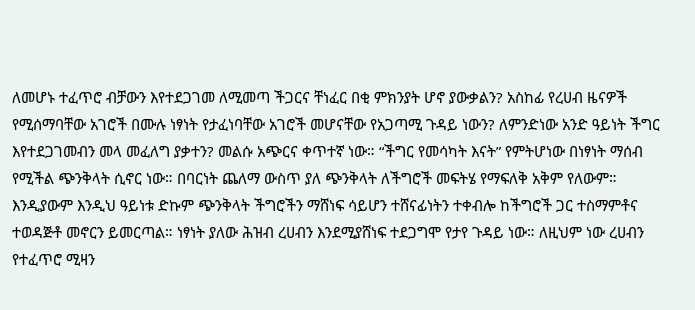ለመሆኑ ተፈጥሮ ብቻውን እየተደጋገመ ለሚመጣ ችጋርና ቸነፈር በቂ ምክንያት ሆኖ ያውቃልን? አስከፊ የረሀብ ዜናዎች የሚሰማባቸው አገሮች በሙሉ ነፃነት የታፈነባቸው አገሮች መሆናቸው የአጋጣሚ ጉዳይ ነውን? ለምንድነው አንድ ዓይነት ችግር እየተደጋገመብን መላ መፈለግ ያቃተን? መልሱ አጭርና ቀጥተኛ ነው። “ችግር የመሳካት እናት” የምትሆነው በነፃነት ማሰብ የሚችል ጭንቅላት ሲኖር ነው። በባርነት ጨለማ ውስጥ ያለ ጭንቅላት ለችግሮች መፍትሄ የማፍለቅ አቅም የለውም። እንዲያውም እንዲህ ዓይነቱ ድኩም ጭንቅላት ችግሮችን ማሸነፍ ሳይሆን ተሸናፊነትን ተቀብሎ ከችግሮች ጋር ተስማምቶና ተወዳጅቶ መኖርን ይመርጣል። ነፃነት ያለው ሕዝብ ረሀብን እንደሚያሸነፍ ተደጋግሞ የታየ ጉዳይ ነው። ለዚህም ነው ረሀብን የተፈጥሮ ሚዛን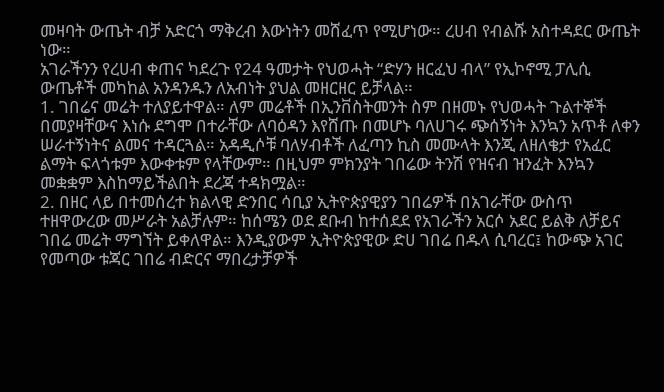መዛባት ውጤት ብቻ አድርጎ ማቅረብ እውነትን መሸፈጥ የሚሆነው። ረሀብ የብልሹ አስተዳደር ውጤት ነው።
አገራችንን የረሀብ ቀጠና ካደረጉ የ24 ዓመታት የህወሓት “ድሃን ዘርፈህ ብላ” የኢኮኖሚ ፓሊሲ ውጤቶች መካከል አንዳንዱን ለአብነት ያህል መዘርዘር ይቻላል።
1. ገበሬና መሬት ተለያይተዋል። ለም መሬቶች በኢንቨስትመንት ስም በዘመኑ የህወሓት ጉልተኞች በመያዛቸውና እነሱ ደግሞ በተራቸው ለባዕዳን እየሸጡ በመሆኑ ባለሀገሩ ጭሰኝነት እንኳን አጥቶ ለቀን ሠራተኝነትና ልመና ተዳርጓል። አዳዲሶቹ ባለሃብቶች ለፈጣን ኪስ መሙላት እንጂ ለዘለቄታ የአፈር ልማት ፍላጎቱም እውቀቱም የላቸውም። በዚህም ምክንያት ገበሬው ትንሽ የዝናብ ዝንፈት እንኳን መቋቋም እስከማይችልበት ደረጃ ተዳክሟል።
2. በዘር ላይ በተመሰረተ ክልላዊ ድንበር ሳቢያ ኢትዮጵያዊያን ገበሬዎች በአገራቸው ውስጥ ተዘዋውረው መሥራት አልቻሉም። ከሰሜን ወደ ደቡብ ከተሰደደ የአገራችን አርሶ አደር ይልቅ ለቻይና ገበሬ መሬት ማግኘት ይቀለዋል። እንዲያውም ኢትዮጵያዊው ድሀ ገበሬ በዱላ ሲባረር፤ ከውጭ አገር የመጣው ቱጃር ገበሬ ብድርና ማበረታቻዎች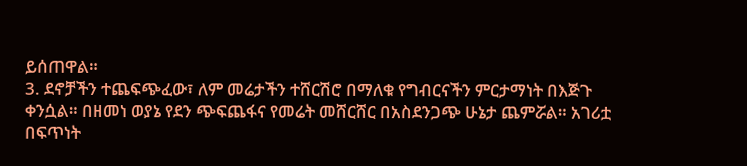ይሰጠዋል።
3. ደኖቻችን ተጨፍጭፈው፣ ለም መሬታችን ተሸርሽሮ በማለቁ የግብርናችን ምርታማነት በእጅጉ ቀንሷል። በዘመነ ወያኔ የደን ጭፍጨፋና የመሬት መሸርሸር በአስደንጋጭ ሁኔታ ጨምሯል። አገሪቷ በፍጥነት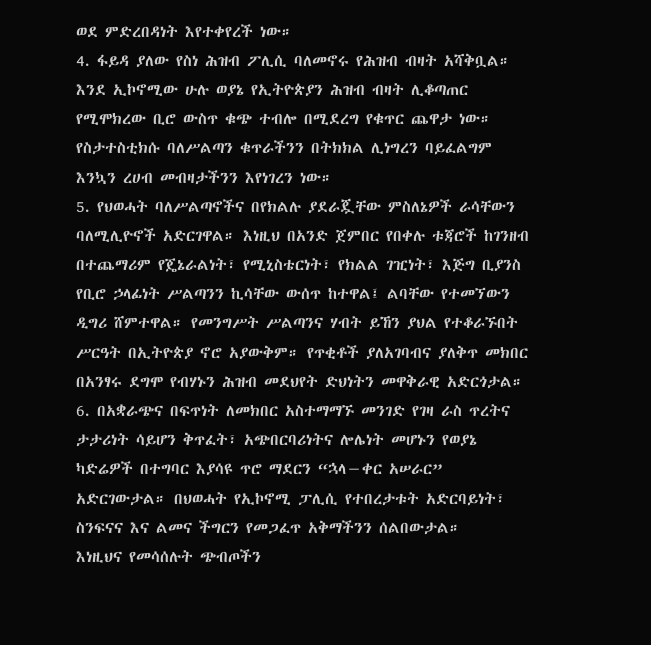ወደ ምድረበዳነት እየተቀየረች ነው።
4. ፋይዳ ያለው የስነ ሕዝብ ፖሊሲ ባለመኖሩ የሕዝብ ብዛት አሻቅቧል። እንደ ኢኮኖሚው ሁሉ ወያኔ የኢትዮጵያን ሕዝብ ብዛት ሊቆጣጠር የሚሞክረው ቢሮ ውስጥ ቁጭ ተብሎ በሚደረግ የቁጥር ጨዋታ ነው። የስታተስቲክሱ ባለሥልጣን ቁጥራችንን በትክክል ሊነግረን ባይፈልግም እንኳን ረሀብ መብዛታችንን እየነገረን ነው።
5. የህወሓት ባለሥልጣኖችና በየክልሉ ያደራጇቸው ምስለኔዎች ራሳቸውን ባለሚሊዮኖች አድርገዋል። እነዚህ በአንድ ጀምበር የበቀሉ ቱጃሮች ከገንዘብ በተጨማሪም የጄኔራልነት፣ የሚኒስቴርነት፣ የክልል ገዢነት፣ እጅግ ቢያንስ የቢሮ ኃላፊነት ሥልጣንን ኪሳቸው ውሰጥ ከተዋል፤ ልባቸው የተመኘውን ዲግሪ ሸምተዋል። የመንግሥት ሥልጣንና ሃብት ይኸን ያህል የተቆራኙበት ሥርዓት በኢትዮጵያ ኖሮ አያውቅም። የጥቂቶች ያለአገባብና ያለቅጥ መክበር በአንፃሩ ደግሞ የብሃኑን ሕዝብ መደህየት ድህነትን መዋቅራዊ አድርጎታል።
6. በአቋራጭና በፍጥነት ለመክበር አስተማማኙ መንገድ የገዛ ራስ ጥረትና ታታሪነት ሳይሆን ቅጥፈት፣ አጭበርባሪነትና ሎሌነት መሆኑን የወያኔ ካድሬዎች በተግባር እያሳዩ ጥሮ ማደርን “ኋላ−ቀር አሠራር” አድርገውታል። በህወሓት የኢኮኖሚ ፓሊሲ የተበረታቱት አድርባይነት፣ ስንፍናና እና ልመና ችግርን የመጋፈጥ አቅማችንን ሰልበውታል።
እነዚህና የመሳሰሉት ጭብጦችን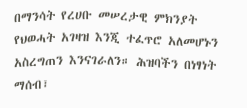በማንሳት የረሀቡ መሠረታዊ ምክንያት የህወሓት አገዛዝ እንጂ ተፈጥሮ አለመሆኑን አስረግጠን እንናገራለን። ሕዝባችን በነፃነት ማሰብ፣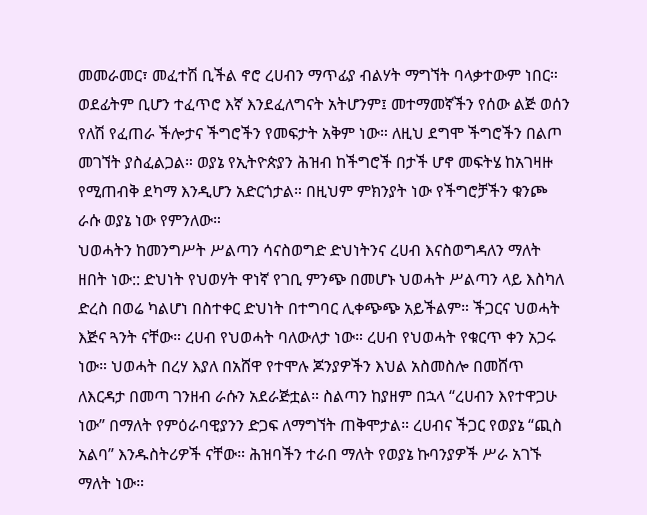መመራመር፣ መፈተሽ ቢችል ኖሮ ረሀብን ማጥፊያ ብልሃት ማግኘት ባላቃተውም ነበር። ወደፊትም ቢሆን ተፈጥሮ እኛ እንደፈለግናት አትሆንም፤ መተማመኛችን የሰው ልጅ ወሰን የለሽ የፈጠራ ችሎታና ችግሮችን የመፍታት አቅም ነው። ለዚህ ደግሞ ችግሮችን በልጦ መገኘት ያስፈልጋል። ወያኔ የኢትዮጵያን ሕዝብ ከችግሮች በታች ሆኖ መፍትሄ ከአገዛዙ የሚጠብቅ ደካማ እንዲሆን አድርጎታል። በዚህም ምክንያት ነው የችግሮቻችን ቁንጮ ራሱ ወያኔ ነው የምንለው።
ህወሓትን ከመንግሥት ሥልጣን ሳናስወግድ ድህነትንና ረሀብ እናስወግዳለን ማለት ዘበት ነው:: ድህነት የህወሃት ዋነኛ የገቢ ምንጭ በመሆኑ ህወሓት ሥልጣን ላይ እስካለ ድረስ በወሬ ካልሆነ በስተቀር ድህነት በተግባር ሊቀጭጭ አይችልም። ችጋርና ህወሓት እጅና ጓንት ናቸው። ረሀብ የህወሓት ባለውለታ ነው። ረሀብ የህወሓት የቁርጥ ቀን አጋሩ ነው። ህወሓት በረሃ እያለ በአሸዋ የተሞሉ ጆንያዎችን እህል አስመስሎ በመሸጥ ለእርዳታ በመጣ ገንዘብ ራሱን አደራጅቷል። ስልጣን ከያዘም በኋላ “ረሀብን እየተዋጋሁ ነው” በማለት የምዕራባዊያንን ድጋፍ ለማግኘት ጠቅሞታል። ረሀብና ችጋር የወያኔ “ጪስ አልባ” እንዱስትሪዎች ናቸው። ሕዝባችን ተራበ ማለት የወያኔ ኩባንያዎች ሥራ አገኙ ማለት ነው።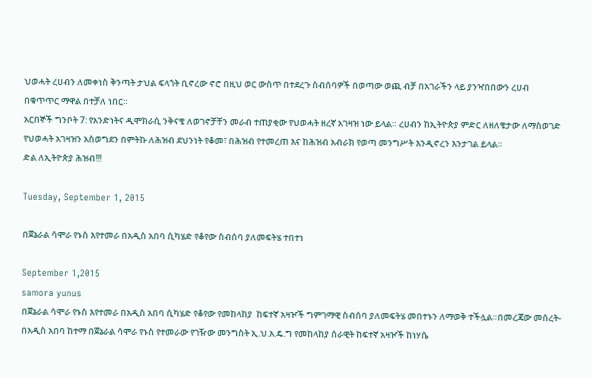ህወሓት ረሀብን ለመቀነስ ቅንጣት ታህል ፍላጎት ቢኖረው ኖሮ በዚህ ወር ውስጥ በተደረጉ ስብሰባዎች በወጣው ወጪ ብቻ በአገራችን ላይ ያንዣበበውን ረሀብ በቁጥጥር ማዋል በተቻለ ነበር።
አርበኞች ግንቦት 7: የአንድነትና ዲሞክራሲ ንቅናቄ ለወገኖቻቸን መራብ ተጠያቂው የህወሓት ዘረኛ አገዛዝ ነው ይላል። ረሀብን ከኢትዮጵያ ምድር ለዘለቄታው ለማስወገድ የህወሓት አገዛዝን አስወግደን በምትኩ ለሕዝብ ደህንነት የቆመ፣ በሕዝብ የተመረጠ እና ከሕዝብ አብራክ የወጣ መንግሥት እንዲኖረን እንታገል ይላል።
ድል ለኢትዮጵያ ሕዝብ!!!

Tuesday, September 1, 2015

በጀኔራል ሳሞራ የኑስ እየተመራ በአዲስ አበባ ሲካሄድ የቆየው ስብሰባ ያለመፍትሄ ተበተነ

September 1,2015
samora yunus
በጀኔራል ሳሞራ የኑስ እየተመራ በአዲስ አበባ ሲካሄድ የቆየው የመከላከያ  ከፍተኛ አዛዦች ግምገማዊ ስብሰባ ያለመፍትሄ መበተኑን ለማወቅ ተችሏል።በመረጃው መሰረት- በአዲስ አበባ ከተማ በጀኔራል ሳሞራ የኑስ የተመራው የገዥው መንግስት ኢ.ህ.አ.ዴ.ግ የመከላከያ ሰራዊት ከፍተኛ አዛዦች ከነሃሴ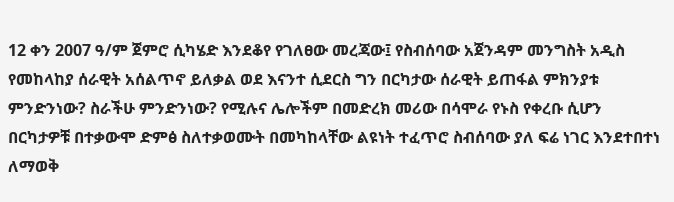12 ቀን 2007 ዓ/ም ጀምሮ ሲካሄድ እንደቆየ የገለፀው መረጃው፤ የስብሰባው አጀንዳም መንግስት አዲስ የመከላከያ ሰራዊት አሰልጥኖ ይለቃል ወደ እናንተ ሲደርስ ግን በርካታው ሰራዊት ይጠፋል ምክንያቱ ምንድንነው? ስራችሁ ምንድንነው? የሚሉና ሌሎችም በመድረክ መሪው በሳሞራ የኑስ የቀረቡ ሲሆን በርካታዎቹ በተቃውሞ ድምፅ ስለተቃወሙት በመካከላቸው ልዩነት ተፈጥሮ ስብሰባው ያለ ፍሬ ነገር እንደተበተነ ለማወቅ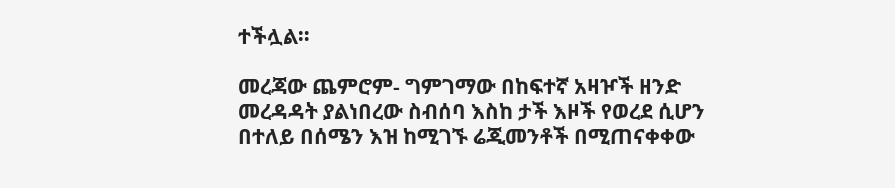ተችሏል።

መረጃው ጨምሮም- ግምገማው በከፍተኛ አዛዦች ዘንድ መረዳዳት ያልነበረው ስብሰባ እስከ ታች እዞች የወረደ ሲሆን በተለይ በሰሜን እዝ ከሚገኙ ሬጂመንቶች በሚጠናቀቀው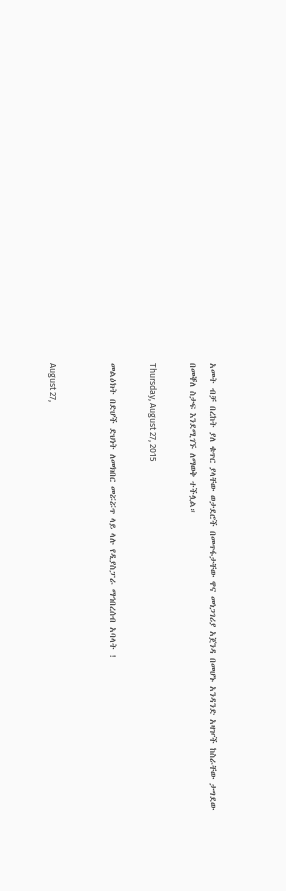አመት ብቻ በረከት ያለ ቁጥር ያላቸው ወታደሮች በመጥፋታቸው ዋና መነጋገሪያ አጀንዳ በመሆኑ አንዳንድ አዛዦች ከስራቸው ታግደው በመቐለ ስታፍ እንደሚገኙ ለማወቅ ተችሏል።

Thursday, August 27, 2015

መልዕክት በድሆች ድህነት ለመክበር መሯሯጥ ላይ ላሉ የዲያስፓራ ማኅበረሰብ አባላት !


August 27,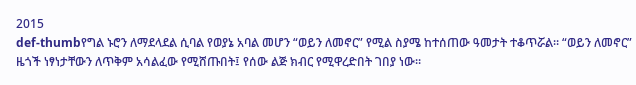2015
def-thumbየግል ኑሮን ለማደላደል ሲባል የወያኔ አባል መሆን “ወይን ለመኖር” የሚል ስያሜ ከተሰጠው ዓመታት ተቆጥሯል። “ወይን ለመኖር” ዜጎች ነፃነታቸውን ለጥቅም አሳልፈው የሚሸጡበት፤ የሰው ልጅ ክብር የሚዋረድበት ገበያ ነው።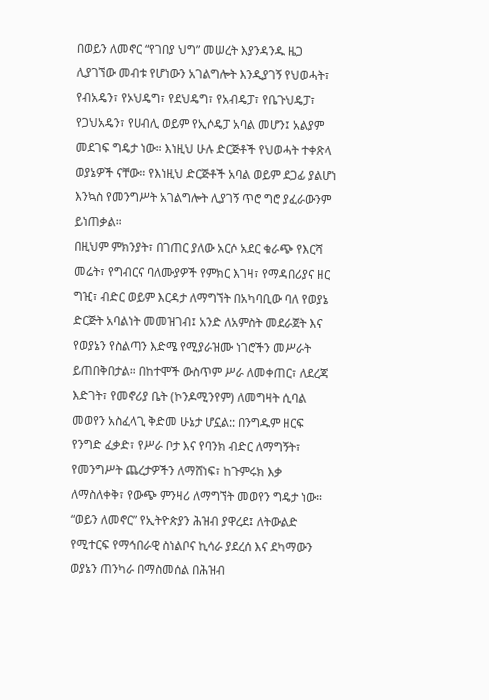በወይን ለመኖር “የገበያ ህግ” መሠረት እያንዳንዱ ዜጋ ሊያገኘው መብቱ የሆነውን አገልግሎት እንዲያገኝ የህወሓት፣ የብአዴን፣ የኦህዴግ፣ የደህዴግ፣ የአብዴፓ፣ የቤጉህዴፓ፣ የጋህአዴን፣ የሀብሊ ወይም የኢሶዴፓ አባል መሆን፤ አልያም መደገፍ ግዴታ ነው። እነዚህ ሁሉ ድርጅቶች የህወሓት ተቀጽላ ወያኔዎች ናቸው። የእነዚህ ድርጅቶች አባል ወይም ደጋፊ ያልሆነ እንኳስ የመንግሥት አገልግሎት ሊያገኝ ጥሮ ግሮ ያፈራውንም ይነጠቃል።
በዚህም ምክንያት፣ በገጠር ያለው አርሶ አደር ቁራጭ የእርሻ መሬት፣ የግብርና ባለሙያዎች የምክር እገዛ፣ የማዳበሪያና ዘር ግዢ፣ ብድር ወይም እርዳታ ለማግኘት በአካባቢው ባለ የወያኔ ድርጅት አባልነት መመዝገብ፤ አንድ ለአምስት መደራጀት እና የወያኔን የስልጣን እድሜ የሚያራዝሙ ነገሮችን መሥራት ይጠበቅበታል። በከተሞች ውስጥም ሥራ ለመቀጠር፣ ለደረጃ እድገት፣ የመኖሪያ ቤት (ኮንዶሚንየም) ለመግዛት ሲባል መወየን አስፈላጊ ቅድመ ሁኔታ ሆኗል:: በንግዱም ዘርፍ የንግድ ፈቃድ፣ የሥራ ቦታ እና የባንክ ብድር ለማግኝት፣ የመንግሥት ጨረታዎችን ለማሸነፍ፣ ከጉምሩክ እቃ ለማስለቀቅ፣ የውጭ ምንዛሪ ለማግኘት መወየን ግዴታ ነው።
“ወይን ለመኖር” የኢትዮጵያን ሕዝብ ያዋረደ፤ ለትውልድ የሚተርፍ የማኅበራዊ ስነልቦና ኪሳራ ያደረሰ እና ደካማውን ወያኔን ጠንካራ በማስመሰል በሕዝብ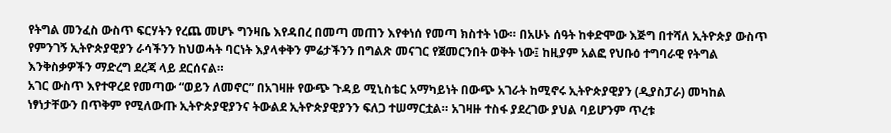የትግል መንፈስ ውስጥ ፍርሃትን የረጨ መሆኑ ግንዛቤ እየዳበረ በመጣ መጠን እየቀነሰ የመጣ ክስተት ነው። በአሁኑ ሰዓት ከቀድሞው እጅግ በተሻለ ኢትዮጵያ ውስጥ የምንገኝ ኢትዮጵያዊያን ራሳችንን ከህወሓት ባርነት እያላቀቅን ምሬታችንን በግልጽ መናገር የጀመርንበት ወቅት ነው፤ ከዚያም አልፎ የህቡዕ ተግባራዊ የትግል እንቅስቃዎችን ማድረግ ደረጃ ላይ ደርሰናል።
አገር ውስጥ እየተዋረደ የመጣው “ወይን ለመኖር” በአገዛዙ የውጭ ጉዳይ ሚኒስቴር አማካይነት በውጭ አገራት ከሚኖሩ ኢትዮጵያዊያን (ዲያስፓራ) መካከል ነፃነታቸውን በጥቅም የሚለውጡ ኢትዮጵያዊያንና ትውልደ ኢትዮጵያዊያንን ፍለጋ ተሠማርቷል። አገዛዙ ተስፋ ያደረገው ያህል ባይሆንም ጥረቱ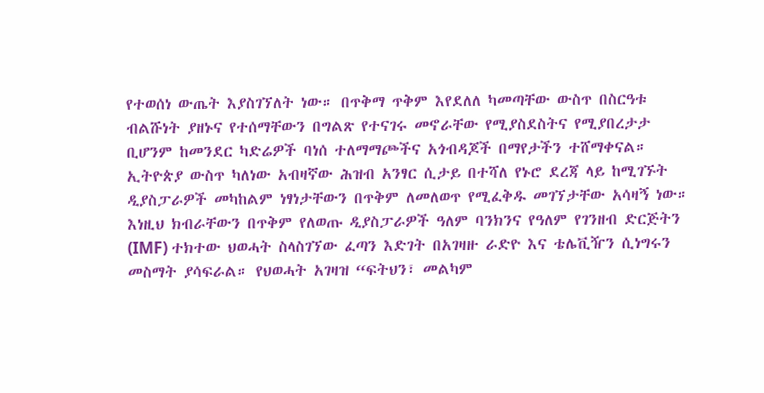የተወሰነ ውጤት እያስገኘለት ነው። በጥቅማ ጥቅም እየደለለ ካመጣቸው ውስጥ በስርዓቱ ብልሹነት ያዘኑና የተሰማቸውን በግልጽ የተናገሩ መኖራቸው የሚያስደስትና የሚያበረታታ ቢሆንም ከመንደር ካድሬዎች ባነሰ ተለማማጮችና አጎብዳጆች በማየታችን ተሸማቀናል። ኢትዮጵያ ውስጥ ካለነው አብዛኛው ሕዝብ አንፃር ሲታይ በተሻለ የኑሮ ደረጃ ላይ ከሚገኙት ዲያስፓራዎች መካከልም ነፃነታቸውን በጥቅም ለመለወጥ የሚፈቅዱ መገኘታቸው አሳዛኝ ነው። እነዚህ ክብራቸውን በጥቅም የለወጡ ዲያስፓራዎች ዓለም ባንክንና የዓለም የገንዘብ ድርጅትን (IMF) ተክተው ህወሓት ስላስገኘው ፈጣን እድገት በአገዛዙ ራድዮ እና ቴሌቪዥን ሲነግሩን መስማት ያሳፍራል። የህወሓት አገዛዝ “ፍትህን፣ መልካም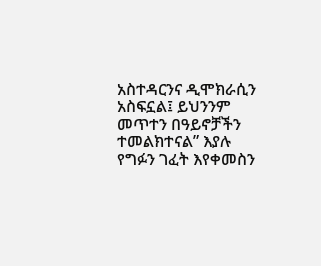አስተዳርንና ዲሞክራሲን አስፍኗል፤ ይህንንም መጥተን በዓይኖቻችን ተመልክተናል” እያሉ የግፉን ገፈት እየቀመስን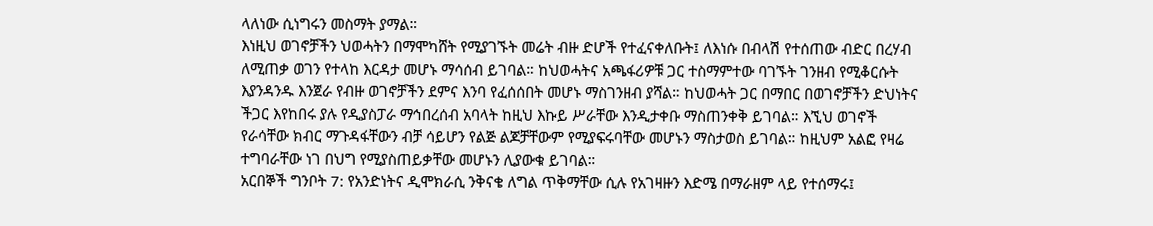ላለነው ሲነግሩን መስማት ያማል።
እነዚህ ወገኖቻችን ህወሓትን በማሞካሸት የሚያገኙት መሬት ብዙ ድሆች የተፈናቀለቡት፤ ለእነሱ በብላሽ የተሰጠው ብድር በረሃብ ለሚጠቃ ወገን የተላከ እርዳታ መሆኑ ማሳሰብ ይገባል። ከህወሓትና አጫፋሪዎቹ ጋር ተስማምተው ባገኙት ገንዘብ የሚቆርሱት እያንዳንዱ እንጀራ የብዙ ወገኖቻችን ደምና እንባ የፈሰሰበት መሆኑ ማስገንዘብ ያሻል። ከህወሓት ጋር በማበር በወገኖቻችን ድህነትና ችጋር እየከበሩ ያሉ የዲያስፓራ ማኅበረሰብ አባላት ከዚህ እኩይ ሥራቸው እንዲታቀቡ ማስጠንቀቅ ይገባል። እኚህ ወገኖች የራሳቸው ክብር ማጉዳፋቸውን ብቻ ሳይሆን የልጅ ልጆቻቸውም የሚያፍሩባቸው መሆኑን ማስታወስ ይገባል። ከዚህም አልፎ የዛሬ ተግባራቸው ነገ በህግ የሚያስጠይቃቸው መሆኑን ሊያውቁ ይገባል።
አርበኞች ግንቦት 7: የአንድነትና ዲሞክራሲ ንቅናቄ ለግል ጥቅማቸው ሲሉ የአገዛዙን እድሜ በማራዘም ላይ የተሰማሩ፤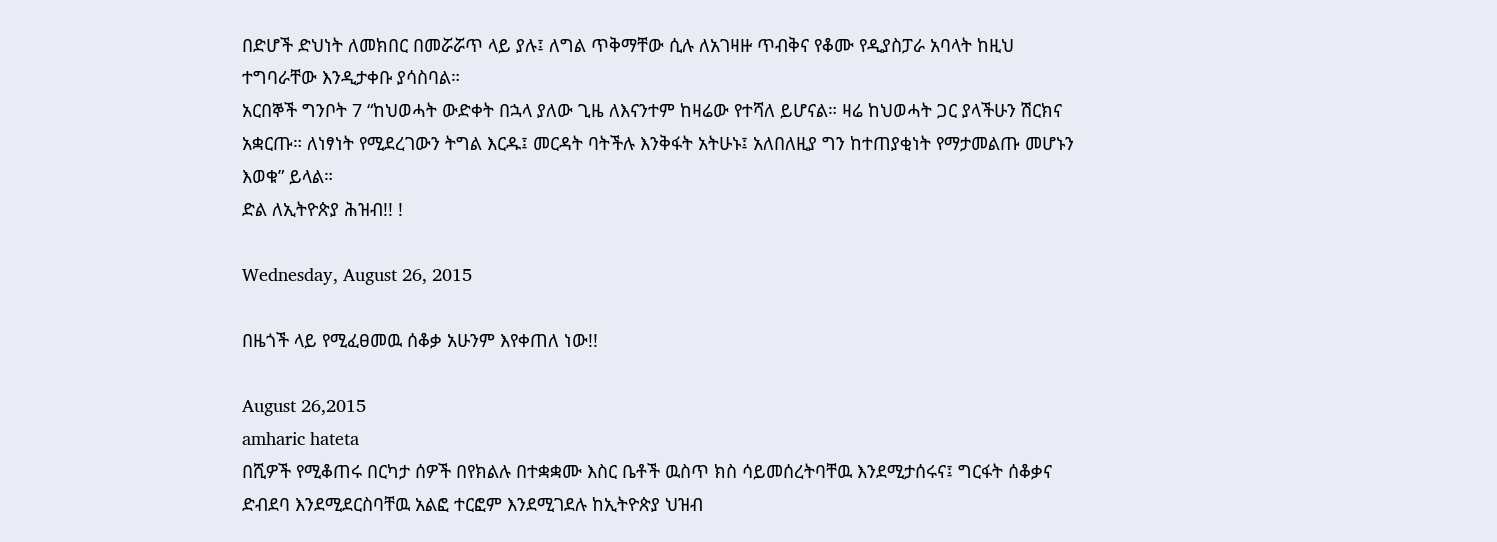በድሆች ድህነት ለመክበር በመሯሯጥ ላይ ያሉ፤ ለግል ጥቅማቸው ሲሉ ለአገዛዙ ጥብቅና የቆሙ የዲያስፓራ አባላት ከዚህ ተግባራቸው እንዲታቀቡ ያሳስባል።
አርበኞች ግንቦት 7 “ከህወሓት ውድቀት በኋላ ያለው ጊዜ ለእናንተም ከዛሬው የተሻለ ይሆናል። ዛሬ ከህወሓት ጋር ያላችሁን ሽርክና አቋርጡ። ለነፃነት የሚደረገውን ትግል እርዱ፤ መርዳት ባትችሉ እንቅፋት አትሁኑ፤ አለበለዚያ ግን ከተጠያቂነት የማታመልጡ መሆኑን እወቁ” ይላል።
ድል ለኢትዮጵያ ሕዝብ!! !

Wednesday, August 26, 2015

በዜጎች ላይ የሚፈፀመዉ ሰቆቃ አሁንም እየቀጠለ ነው!!

August 26,2015
amharic hateta
በሺዎች የሚቆጠሩ በርካታ ሰዎች በየክልሉ በተቋቋሙ እስር ቤቶች ዉስጥ ክስ ሳይመሰረትባቸዉ እንደሚታሰሩና፤ ግርፋት ሰቆቃና ድብደባ እንደሚደርስባቸዉ አልፎ ተርፎም እንደሚገደሉ ከኢትዮጵያ ህዝብ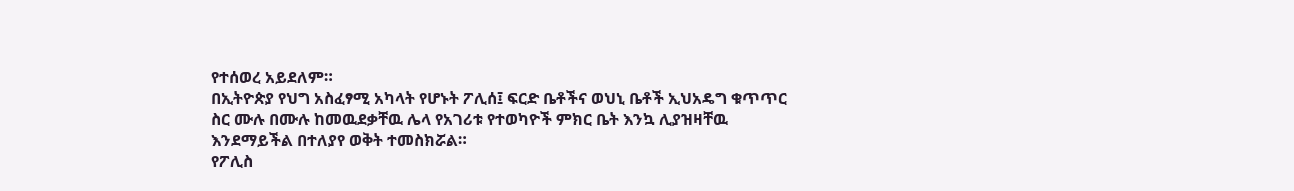የተሰወረ አይደለም።
በኢትዮጵያ የህግ አስፈፃሚ አካላት የሆኑት ፖሊሰ፤ ፍርድ ቤቶችና ወህኒ ቤቶች ኢህአዴግ ቁጥጥር ስር ሙሉ በሙሉ ከመዉደቃቸዉ ሌላ የአገሪቱ የተወካዮች ምክር ቤት እንኳ ሊያዝዛቸዉ እንደማይችል በተለያየ ወቅት ተመስክሯል።
የፖሊስ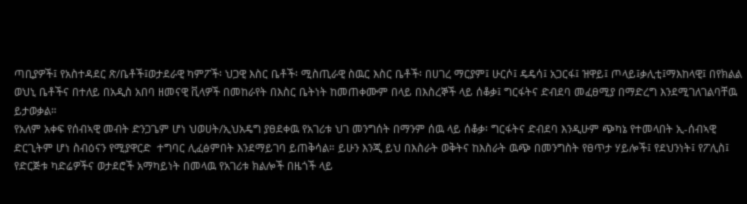ጣቢያዎች፤ የአስተዳደር ጽ/ቤቶች፤ወታደራዊ ካምፖች፡ ህጋዊ እስር ቤቶች፡ ሚስጢራዊ ስዉር እስር ቤቶች፡ በሀገረ ማርያም፤ ሁርሶ፤ ዴዴሳ፤ አጋርፋ፤ ዝዋይ፤ ጦላይ፤ቃሊቲ፤ማእከላዊ፤ በየክልል ወህኒ ቤቶችና በተለይ በአዲስ አበባ ዘመናዊ ቪላዎች በመከራየት በእስር ቤትነት ከመጠቀሙም በላይ በእስረኞች ላይ ሰቆቃ፤ ግርፋትና ድብደባ መፈፀሚያ በማድረግ እንደሚገለገልባቸዉ ይታወቃል።
የአለም አቀፍ የሰብኣዊ መብት ድንጋጌም ሆነ ህወሀት/ኢህአዴግ ያፀደቀዉ የአገሪቱ ህገ መንግሰት በማንም ሰዉ ላይ ሰቆቃ፡ ግርፋትና ድብደባ እንዲሁም ጭካኔ የተመላበት ኢ-ሰብኣዊ ድርጊትም ሆነ ስብዕናን የሚያዋርድ  ተግባር ሊፈፅምበት እንደማይገባ ይጠቅሳል። ይሁን እንጂ ይህ በእስራት ወቅትና ከእስራት ዉጭ በመንግስት የፀጥታ ሃይሎች፤ የደህንነት፤ የፖሊስ፤ የድርጅቱ ካድሬዎችና ወታደሮች አማካይነት በመላዉ የአገሪቱ ክልሎች በዜጎች ላይ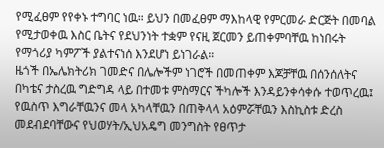የሚፈፀም የየቀኑ ተግባር ነዉ። ይህን በመፈፀም ማእከላዊ የምርመራ ድርጅት በመባል የሚታወቀዉ እስር ቤትና የደህንነት ተቋም የናዚ ጀርመን ይጠቀምባቸዉ ከነበሩት የማጎሪያ ካምፖች ያልተናነሰ እንደሆነ ይነገራል።
ዜጎች በኤሌክትሪክ ገመድና በሌሎችም ነገሮች በመጠቀም እጆቻቸዉ በሰንሰለትና በካቴና ታስረዉ ግድግዳ ላይ በተመቱ ምስማርና ችካሎች እንዳይንቀሳቀሱ ተወጥረዉ፤  የዉስጥ እግራቸዉንና መላ አካላቸዉን በጠቅላላ አዕምሯቸዉን እስኪስቱ ድረስ መደብደባቸውና የህወሃት/ኢህአዴግ መንግስት የፀጥታ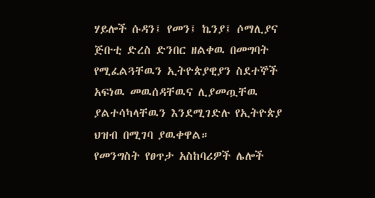ሃይሎች ሱዳን፤ የመን፤ ኬንያ፤ ሶማሊያና ጅቡቲ ድረስ ድንበር ዘልቀዉ በመግባት የሚፈልጓቸዉን ኢትዮጵያዊያን ስደተኞች አፍነዉ መዉሰዳቸዉና ሊያመጧቸዉ ያልተሳካላቸዉን እንደሚገድሉ የኢትዮጵያ ህዝብ በሚገባ ያዉቀዋል።
የመንግስት የፀጥታ አስከባሪዎች ሌሎች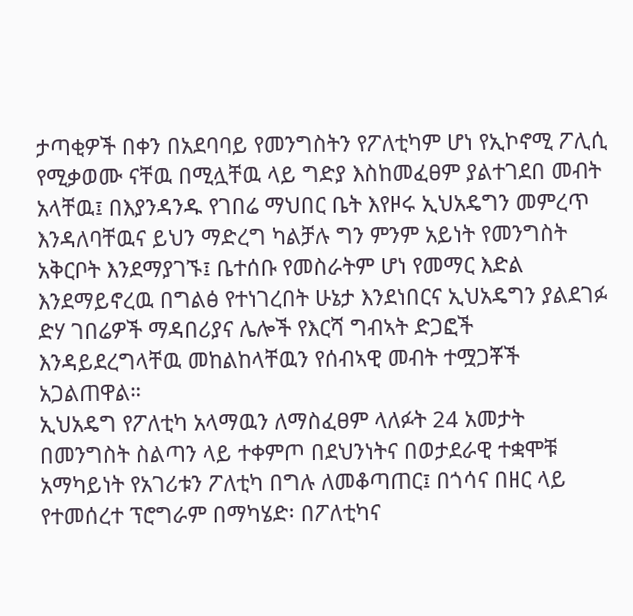ታጣቂዎች በቀን በአደባባይ የመንግስትን የፖለቲካም ሆነ የኢኮኖሚ ፖሊሲ የሚቃወሙ ናቸዉ በሚሏቸዉ ላይ ግድያ እስከመፈፀም ያልተገደበ መብት አላቸዉ፤ በእያንዳንዱ የገበሬ ማህበር ቤት እየዞሩ ኢህአዴግን መምረጥ እንዳለባቸዉና ይህን ማድረግ ካልቻሉ ግን ምንም አይነት የመንግስት አቅርቦት እንደማያገኙ፤ ቤተሰቡ የመስራትም ሆነ የመማር እድል እንደማይኖረዉ በግልፅ የተነገረበት ሁኔታ እንደነበርና ኢህአዴግን ያልደገፉ ድሃ ገበሬዎች ማዳበሪያና ሌሎች የእርሻ ግብኣት ድጋፎች እንዳይደረግላቸዉ መከልከላቸዉን የሰብኣዊ መብት ተሟጋቾች አጋልጠዋል።
ኢህአዴግ የፖለቲካ አላማዉን ለማስፈፀም ላለፉት 24 አመታት በመንግስት ስልጣን ላይ ተቀምጦ በደህንነትና በወታደራዊ ተቋሞቹ አማካይነት የአገሪቱን ፖለቲካ በግሉ ለመቆጣጠር፤ በጎሳና በዘር ላይ የተመሰረተ ፕሮግራም በማካሄድ፡ በፖለቲካና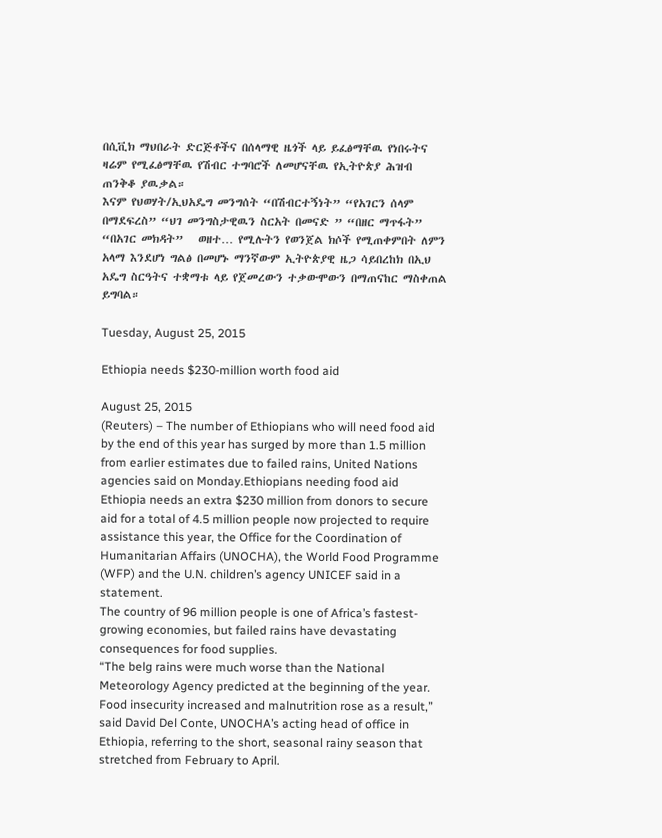በሲቪክ ማህበራት ድርጅቶችና በሰላማዊ ዜጎች ላይ ይፈፅማቸዉ የነበሩትና ዛሬም የሚፈፅማቸዉ የሽብር ተግባሮች ለመሆናቸዉ የኢትዮጵያ ሕዝብ ጠንቅቆ ያዉቃል።
እናም የህወሃት/ኢህአዴግ መንግሰት “በሽብርተኝነት” “የአገርን ሰላም በማደፍረስ” “ህገ መንግስታዊዉን ስርአት በመናድ ” “በዘር ማጥፋት” “በአገር መክዳት”   ወዘተ… የሚሉትን የወንጀል ክሶች የሚጠቀምበት ለምን አላማ እንደሆነ ግልፅ በመሆኑ ማንኛውም ኢትዮጵያዊ ዜጋ ሳይበረከክ በኢህ አዴግ ስርዓትና ተቋማቱ ላይ የጀመረውን ተቃውሞውን በማጠናከር ማስቀጠል ይግባል።

Tuesday, August 25, 2015

Ethiopia needs $230-million worth food aid

August 25, 2015
(Reuters) – The number of Ethiopians who will need food aid by the end of this year has surged by more than 1.5 million from earlier estimates due to failed rains, United Nations agencies said on Monday.Ethiopians needing food aid
Ethiopia needs an extra $230 million from donors to secure aid for a total of 4.5 million people now projected to require assistance this year, the Office for the Coordination of Humanitarian Affairs (UNOCHA), the World Food Programme (WFP) and the U.N. children’s agency UNICEF said in a statement.
The country of 96 million people is one of Africa’s fastest-growing economies, but failed rains have devastating consequences for food supplies.
“The belg rains were much worse than the National Meteorology Agency predicted at the beginning of the year. Food insecurity increased and malnutrition rose as a result,” said David Del Conte, UNOCHA’s acting head of office in Ethiopia, referring to the short, seasonal rainy season that stretched from February to April.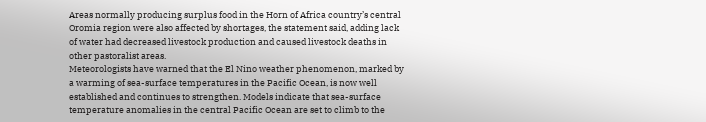Areas normally producing surplus food in the Horn of Africa country’s central Oromia region were also affected by shortages, the statement said, adding lack of water had decreased livestock production and caused livestock deaths in other pastoralist areas.
Meteorologists have warned that the El Nino weather phenomenon, marked by a warming of sea-surface temperatures in the Pacific Ocean, is now well established and continues to strengthen. Models indicate that sea-surface temperature anomalies in the central Pacific Ocean are set to climb to the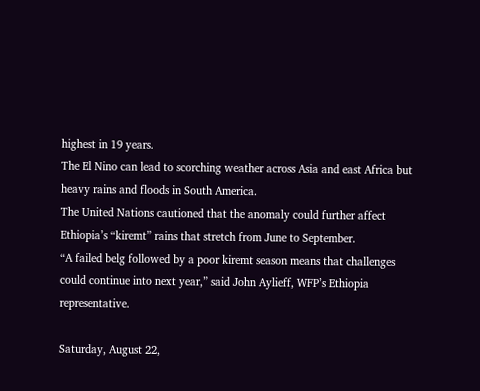highest in 19 years.
The El Nino can lead to scorching weather across Asia and east Africa but heavy rains and floods in South America.
The United Nations cautioned that the anomaly could further affect Ethiopia’s “kiremt” rains that stretch from June to September.
“A failed belg followed by a poor kiremt season means that challenges could continue into next year,” said John Aylieff, WFP’s Ethiopia representative.

Saturday, August 22,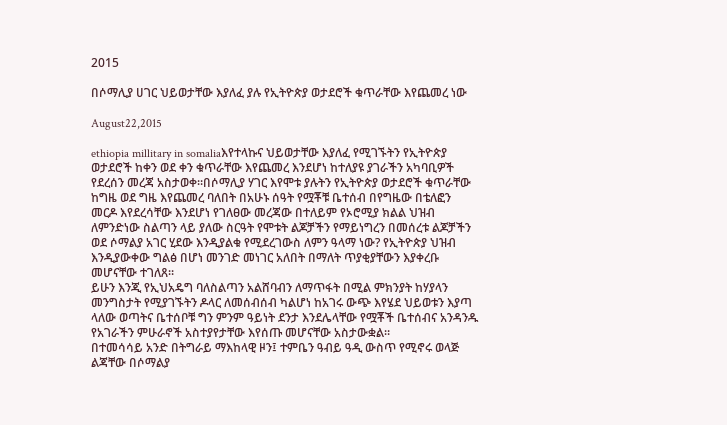2015

በሶማሊያ ሀገር ህይወታቸው እያለፈ ያሉ የኢትዮጵያ ወታደሮች ቁጥራቸው እየጨመረ ነው

August22,2015

ethiopia millitary in somaliaእየተላኩና ህይወታቸው እያለፈ የሚገኙትን የኢትዮጵያ ወታደሮች ከቀን ወደ ቀን ቁጥራቸው እየጨመረ እንደሆነ ከተለያዩ ያገራችን አካባቢዎች የደረሰን መረጃ አስታወቀ።በሶማሊያ ሃገር እየሞቱ ያሉትን የኢትዮጵያ ወታደሮች ቁጥራቸው ከግዜ ወደ ግዜ እየጨመረ ባለበት በአሁኑ ሰዓት የሟቾቹ ቤተሰብ በየግዜው በቴለፎን መርዶ እየደረሳቸው እንደሆነ የገለፀው መረጃው በተለይም የኦሮሚያ ክልል ህዝብ ለምንድነው ስልጣን ላይ ያለው ስርዓት የሞቱት ልጆቻችን የማይነግረን በመሰረቱ ልጆቻችን ወደ ሶማልያ አገር ሂደው እንዲያልቁ የሚደረገውስ ለምን ዓላማ ነው? የኢትዮጵያ ህዝብ እንዲያውቀው ግልፅ በሆነ መንገድ መነገር አለበት በማለት ጥያቂያቸውን እያቀረቡ መሆናቸው ተገለጸ።
ይሁን እንጂ የኢህአዴግ ባለስልጣን አልሸባብን ለማጥፋት በሚል ምክንያት ከሃያላን መንግስታት የሚያገኙትን ዶላር ለመሰብሰብ ካልሆነ ከአገሩ ውጭ እየሄደ ህይወቱን እያጣ ላለው ወጣትና ቤተሰቦቹ ግን ምንም ዓይነት ደንታ እንደሌላቸው የሟቾች ቤተሰብና አንዳንዱ የአገራችን ምሁራኖች አስተያየታቸው እየሰጡ መሆናቸው አስታውቋል።
በተመሳሳይ አንድ በትግራይ ማእከላዊ ዞን፤ ተምቤን ዓብይ ዓዲ ውስጥ የሚኖሩ ወላጅ ልጃቸው በሶማልያ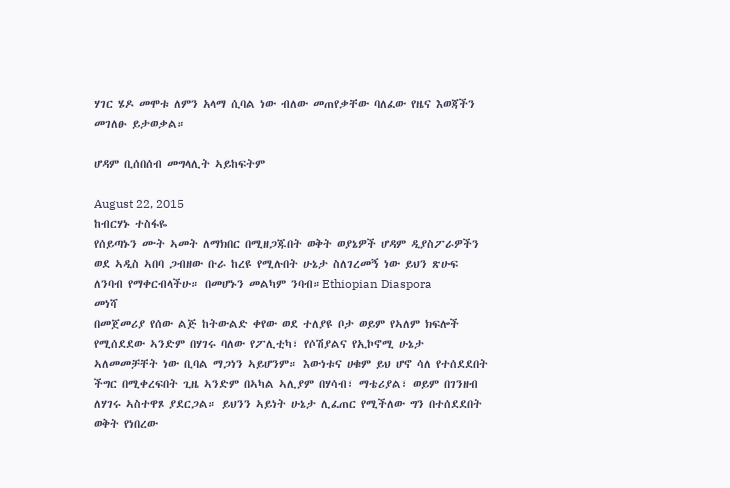ሃገር ሄዶ መሞቱ ለምን አላማ ሲባል ነው ብለው መጠየቃቸው ባለፈው የዜና እወጃችን መገለፁ ይታወቃል።

ሆዳም ቢሰበሰብ መግላሊት ኣይከፍትም

August 22, 2015
ከብርሃኑ ተስፋዬ
የሰይጣኑን ሙት ኣመት ለማክበር በሚዘጋጁበት ወቅት ወያኔዎች ሆዳም ዲያስፖራዎችን ወደ ኣዲስ ኣበባ ጋብዘው ቡራ ከረዩ የሚሉበት ሁኔታ ስለገረመኝ ነው ይህን ጽሁፍ ለንባብ የማቀርብላችሁ። በመሆኑን መልካም ንባብ።Ethiopian Diaspora
መነሻ
በመጀመሪያ የሰው ልጅ ከትውልድ ቀየው ወደ ተለያዩ ቦታ ወይም የኣለም ክፍሎች የሚሰደደው ኣንድም በሃገሩ ባለው የፖሊቲካ፣ የሶሽያልና የኢኮኖሚ ሁኔታ ኣለመመቻቸት ነው ቢባል ማጋነን ኣይሆንም። እውነቱና ሀቁም ይህ ሆኖ ሳለ የተሰደደበት ችግር በሚቀረፍበት ጊዜ ኣንድም በኣካል ኣሊያም በሃሳብ፣ ማቴሪያል፣ ወይም በገንዘብ ለሃገሩ ኣስተዋጾ ያደርጋል። ይህንን ኣይነት ሁኔታ ሊፈጠር የሚችለው ግን በተሰደደበት ወቅት የነበረው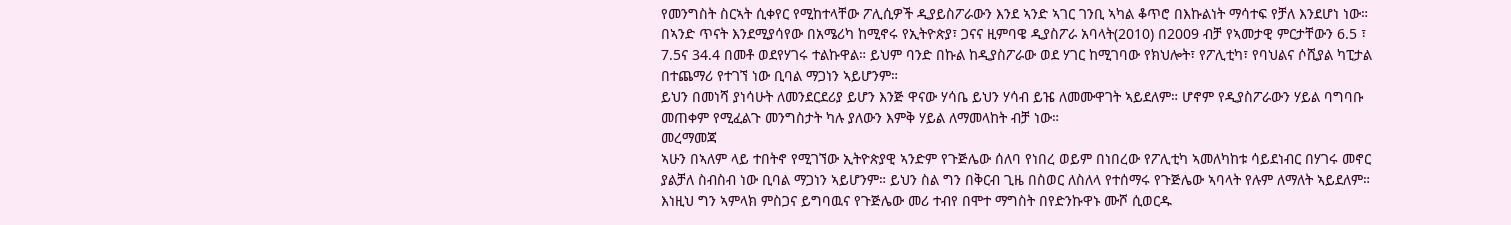የመንግስት ስርኣት ሲቀየር የሚከተላቸው ፖሊሲዎች ዲያይስፖራውን እንደ ኣንድ ኣገር ገንቢ ኣካል ቆጥሮ በእኩልነት ማሳተፍ የቻለ እንደሆነ ነው።
በኣንድ ጥናት እንደሚያሳየው በአሜሪካ ከሚኖሩ የኢትዮጵያ፣ ጋናና ዚምባዌ ዲያስፖራ አባላት(2010) በ2009 ብቻ የኣመታዊ ምርታቸውን 6.5 ፣ 7.5ና 34.4 በመቶ ወደየሃገሩ ተልኩዋል። ይህም ባንድ በኩል ከዲያስፖራው ወደ ሃገር ከሚገባው የክህሎት፣ የፖሊቲካ፣ የባህልና ሶሺያል ካፒታል በተጨማሪ የተገኘ ነው ቢባል ማጋነን ኣይሆንም።
ይህን በመነሻ ያነሳሁት ለመንደርደሪያ ይሆን እንጅ ዋናው ሃሳቤ ይህን ሃሳብ ይዤ ለመሙዋገት ኣይደለም። ሆኖም የዲያስፖራውን ሃይል ባግባቡ መጠቀም የሚፈልጉ መንግስታት ካሉ ያለውን እምቅ ሃይል ለማመላከት ብቻ ነው።
መረማመጃ
ኣሁን በኣለም ላይ ተበትኖ የሚገኘው ኢትዮጵያዊ ኣንድም የጉጅሌው ሰለባ የነበረ ወይም በነበረው የፖሊቲካ ኣመለካከቱ ሳይደነብር በሃገሩ መኖር ያልቻለ ስብስብ ነው ቢባል ማጋነን ኣይሆንም። ይህን ስል ግን በቅርብ ጊዜ በስወር ለስለላ የተሰማሩ የጉጅሌው ኣባላት የሉም ለማለት ኣይደለም። እነዚህ ግን ኣምላክ ምስጋና ይግባዉና የጉጅሌው መሪ ተብየ በሞተ ማግስት በየድንኩዋኑ ሙሾ ሲወርዱ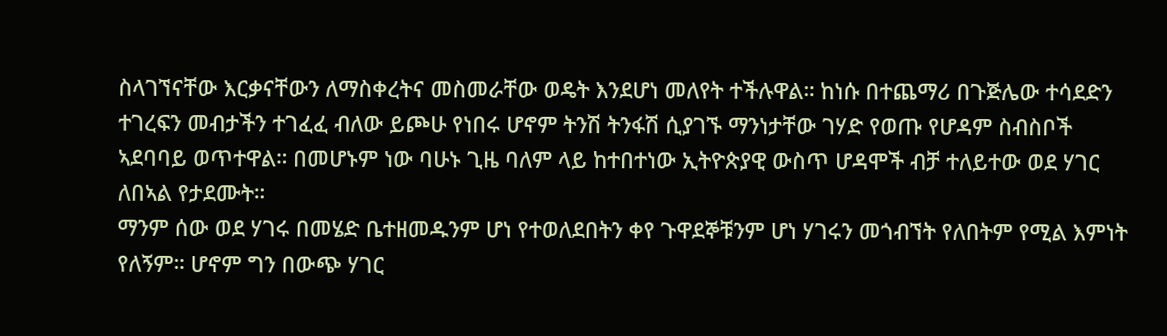ስላገኘናቸው እርቃናቸውን ለማስቀረትና መስመራቸው ወዴት እንደሆነ መለየት ተችሉዋል። ከነሱ በተጨማሪ በጉጅሌው ተሳደድን ተገረፍን መብታችን ተገፈፈ ብለው ይጮሁ የነበሩ ሆኖም ትንሽ ትንፋሽ ሲያገኙ ማንነታቸው ገሃድ የወጡ የሆዳም ስብስቦች ኣደባባይ ወጥተዋል። በመሆኑም ነው ባሁኑ ጊዜ ባለም ላይ ከተበተነው ኢትዮጵያዊ ውስጥ ሆዳሞች ብቻ ተለይተው ወደ ሃገር ለበኣል የታደሙት።
ማንም ሰው ወደ ሃገሩ በመሄድ ቤተዘመዱንም ሆነ የተወለደበትን ቀየ ጉዋደኞቹንም ሆነ ሃገሩን መጎብኘት የለበትም የሚል እምነት የለኝም። ሆኖም ግን በውጭ ሃገር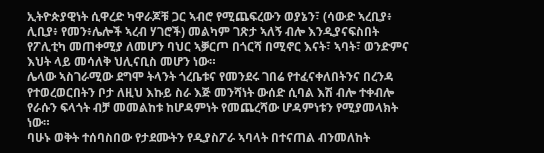ኢትዮጵያዊነት ሲዋረድ ካዋራጆቹ ጋር ኣብሮ የሚጨፍረውን ወያኔን፣ (ሳውድ ኣረቢያ፥ ሊቢያ፥ የመን፥ሌሎች ኣረብ ሃገሮች) መልካም ገጽታ ኣለኝ ብሎ እንዲያናፍስበት የፖሊቲካ መጠቀሚያ ለመሆን ባህር ኣቓርጦ በጎርሻ በሚኖር እናት፣ ኣባት፣ ወንድምና እህት ላይ መሳለቅ ህሊናቢስ መሆን ነው።
ሌላው ኣስገራሚው ደግሞ ትላንት ጎረቤቱና የመንደሩ ገበሬ የተፈናቀለበትንና በረንዳ የተወረወርበትን ቦታ ለዚህ እኩይ ስራ እጅ መንሻነት ውሰድ ሲባል እሽ ብሎ ተቀብሎ የራሱን ፍላጎት ብቻ መመልከቱ ከሆዳምነት የመጨረሻው ሆዳምነቱን የሚያመላክት ነው።
ባሁኑ ወቅት ተሰባስበው የታደሙትን የዲያስፖራ ኣባላት በተናጠል ብንመለከት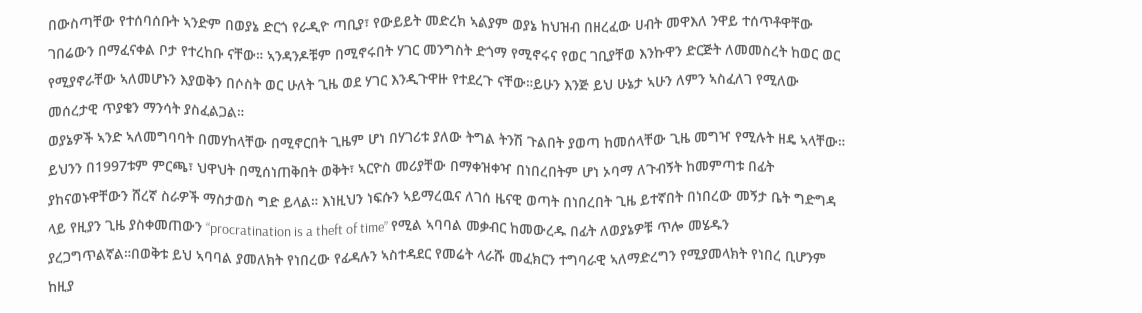በውስጣቸው የተሰባሰቡት ኣንድም በወያኔ ድርጎ የራዲዮ ጣቢያ፣ የውይይት መድረክ ኣልያም ወያኔ ከህዝብ በዘረፈው ሀብት መዋእለ ንዋይ ተሰጥቶዋቸው ገበሬውን በማፈናቀል ቦታ የተረከቡ ናቸው። ኣንዳንዶቹም በሚኖሩበት ሃገር መንግስት ድጎማ የሚኖሩና የወር ገቢያቸወ እንኩዋን ድርጅት ለመመስረት ከወር ወር የሚያኖራቸው ኣለመሆኑን እያወቅን በሶስት ወር ሁለት ጊዜ ወደ ሃገር እንዲጉዋዙ የተደረጉ ናቸው።ይሁን እንጅ ይህ ሁኔታ ኣሁን ለምን ኣስፈለገ የሚለው መሰረታዊ ጥያቄን ማንሳት ያስፈልጋል።
ወያኔዎች ኣንድ ኣለመግባባት በመሃከላቸው በሚኖርበት ጊዜም ሆነ በሃገሪቱ ያለው ትግል ትንሽ ጉልበት ያወጣ ከመሰላቸው ጊዜ መግዣ የሚሉት ዘዴ ኣላቸው። ይህንን በ1997ቱም ምርጫ፣ ህዋህት በሚሰነጠቅበት ወቅት፣ ኣርዮስ መሪያቸው በማቀዝቀዣ በነበረበትም ሆነ ኦባማ ለጉብኝት ከመምጣቱ በፊት ያከናወኑዋቸውን ሸረኛ ስራዎች ማስታወስ ግድ ይላል። እነዚህን ነፍሱን ኣይማረዉና ለገሰ ዜናዊ ወጣት በነበረበት ጊዜ ይተኛበት በነበረው መኝታ ቤት ግድግዳ ላይ የዚያን ጊዜ ያስቀመጠውን “procratination is a theft of time” የሚል ኣባባል መቃብር ከመውረዱ በፊት ለወያኔዎቹ ጥሎ መሄዱን ያረጋግጥልኛል።በወቅቱ ይህ ኣባባል ያመለክት የነበረው የፊዳሉን ኣስተዳደር የመሬት ላራሹ መፈክርን ተግባራዊ ኣለማድረግን የሚያመላክት የነበረ ቢሆንም ከዚያ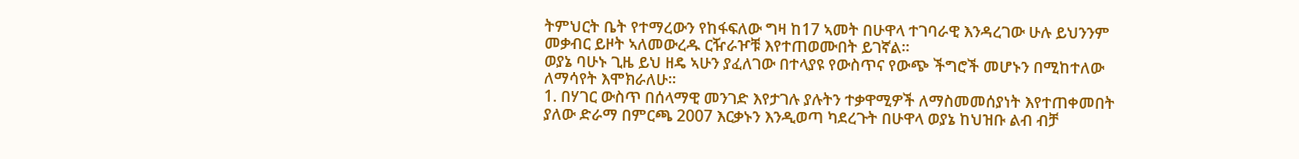ትምህርት ቤት የተማረውን የከፋፍለው ግዛ ከ17 ኣመት በሁዋላ ተገባራዊ እንዳረገው ሁሉ ይህንንም መቃብር ይዞት ኣለመውረዱ ርዥራዦቹ እየተጠወሙበት ይገኛል።
ወያኔ ባሁኑ ጊዜ ይህ ዘዴ ኣሁን ያፈለገው በተላያዩ የውስጥና የውጭ ችግሮች መሆኑን በሚከተለው ለማሳየት እሞክራለሁ።
1. በሃገር ውስጥ በሰላማዊ መንገድ እየታገሉ ያሉትን ተቃዋሚዎች ለማስመመሰያነት እየተጠቀመበት ያለው ድራማ በምርጫ 2007 እርቃኑን እንዲወጣ ካደረጉት በሁዋላ ወያኔ ከህዝቡ ልብ ብቻ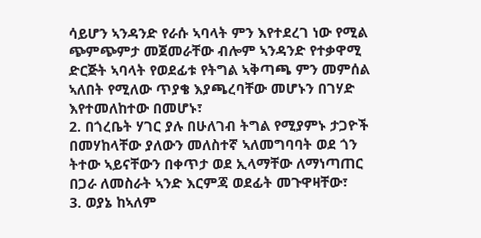ሳይሆን ኣንዳንድ የራሱ ኣባላት ምን እየተደረገ ነው የሚል ጭምጭምታ መጀመራቸው ብሎም ኣንዳንድ የተቃዋሚ ድርጅት ኣባላት የወደፊቱ የትግል ኣቅጣጫ ምን መምሰል ኣለበት የሚለው ጥያቄ እያጫረባቸው መሆኑን በገሃድ እየተመለከተው በመሆኑ፣
2. በጎረቤት ሃገር ያሉ በሁለገብ ትግል የሚያምኑ ታጋዮች በመሃከላቸው ያለውን መለስተኛ ኣለመግባባት ወደ ጎን ትተው ኣይናቸውን በቀጥታ ወደ ኢላማቸው ለማነጣጠር በጋራ ለመስራት ኣንድ እርምጃ ወደፊት መጉዋዛቸው፣
3. ወያኔ ከኣለም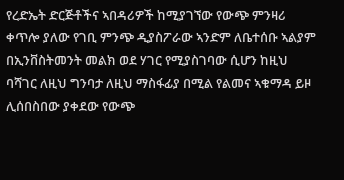የረድኤት ድርጅቶችና ኣበዳሪዎች ከሚያገኘው የውጭ ምንዛሪ ቀጥሎ ያለው የገቢ ምንጭ ዲያስፖራው ኣንድም ለቤተሰቡ ኣልያም በኢንቨስትመንት መልክ ወደ ሃገር የሚያስገባው ሲሆን ከዚህ ባሻገር ለዚህ ግንባታ ለዚህ ማስፋፊያ በሚል የልመና ኣቁማዳ ይዞ ሊሰበስበው ያቀደው የውጭ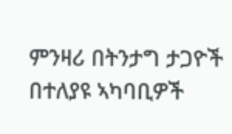ምንዛሪ በትንታግ ታጋዮች በተለያዩ ኣካባቢዎች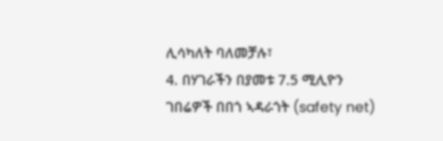ሊሳካለት ባለመቻሉ፣
4. በሃገራችን በያመቱ 7.5 ሚሊዮን ገበሬዎች በበጎ ኣዳራጎት (safety net)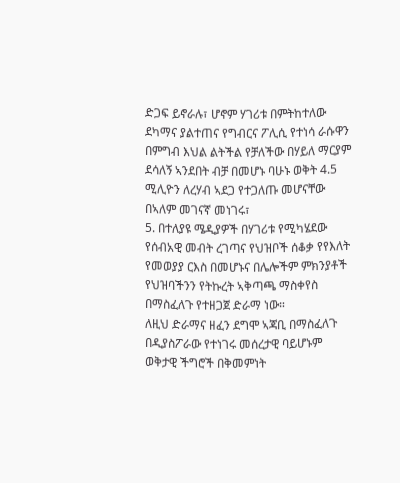ድጋፍ ይኖራሉ፣ ሆኖም ሃገሪቱ በምትከተለው ደካማና ያልተጠና የግብርና ፖሊሲ የተነሳ ራሱዋን በምግብ እህል ልትችል የቻለችው በሃይለ ማርያም ደሳለኝ ኣንደበት ብቻ በመሆኑ ባሁኑ ወቅት 4.5 ሚሊዮን ለረሃብ ኣደጋ የተጋለጡ መሆናቸው በኣለም መገናኛ መነገሩ፣
5. በተለያዩ ሜዲያዎች በሃገሪቱ የሚካሄደው የሰብአዊ መብት ረገጣና የህዝቦች ሰቆቃ የየእለት የመወያያ ርእስ በመሆኑና በሌሎችም ምክንያቶች የህዝባችንን የትኩረት ኣቅጣጫ ማስቀየስ በማስፈለጉ የተዘጋጀ ድራማ ነው።
ለዚህ ድራማና ዘፈን ደግሞ ኣጃቢ በማስፈለጉ በዲያስፖራው የተነገሩ መሰረታዊ ባይሆኑም ወቅታዊ ችግሮች በቅመምነት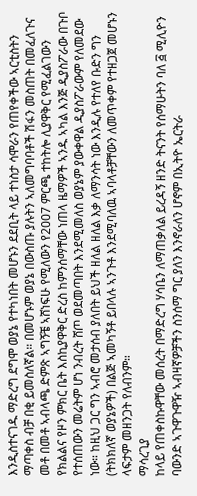እንዲስተናገዱ ማድረግ ደግሞ ወያኔ የተካነበት መሆኑን ደደቢት ላይ ተነስታ ሳሞራን የጠየቀችው ኣርቲስትን ማጣቀስ ብቻ በቂ ይመስለኛል። በመሆኑም ወያኔ በውስጡ ያሉትን ኣለመግባባቶች ሽፋን መስጠት በመፈለጉና መቶ በመቶ ኣብላጫ ድምጽ ኣግኝቼ ኣሸነፍሁ የሚለውን የ2007 ምርጫ ተከትሎ ሊያዋቅር የሚፈልገውን የክልልና የዞን ምክር ቤት እስኪያዋቅር ድረስ ከምንሰማቸው ነጠላ ዜማዎች ኣንዱ ኣካል እንጅ ዲያስፖራው በጉቦ የተሰጠውን መሬትም ሆነ ንብረት ሸጦ ወደመጣበት እንደሚመለስ ወያኔም ያውቀዋል ዲያስፖራውም የለመደው ነው። ከዚህ ጋር ግን ኣብሮ መታሰብ ያለበት ይህች ዘለል ዘለል እቃ ለማንሳት ነው እንዲሉ የተለየ ቡድን ግን (ትክክለኛ ወያኔዎች) በልጅ ኣመካኝቶ ይበላሉ ኣንጉቶ እንደሚባለዉ ኣባላቶቻቸውን ለመጥቀም የተዘጋጀ መሆኑን ላፍታም መዘንጋት የለብንም።
ማሳረጊያ
ከላይ የጠቀስኩዋቸው መሰረት በማድረግ ሃሳቤን ለማጠቃለል ይረዳኝ ዘንድ ትናንት የሰማሁትን ባለ ፭ ሚሊዮን ባውንድ ኣጉዋጉዋዥ ኣብዛኛዎቻችን ስንሰማ ግር ያለን እንኖራለን ሆኖም በኢትዮ ኤርትራ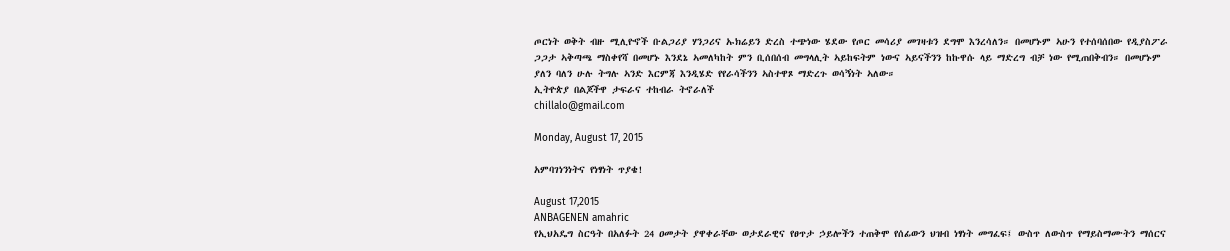ጦርነት ወቅት ብዙ ሚሊዮኖች ቡልጋሪያ ሃንጋሪና ኡክሬይን ድረስ ተጭነው ሄደው የጦር መሳሪያ መገዛቱን ደግሞ እንረሳለን። በመሆኑም ኣሁን የተሰባሰበው የዲያስፖራ ጋጋታ ኣቅጣጫ ማስቀየሻ በመሆኑ እንደኔ ኣመለካከት ምን ቢሰበሰብ መግላሊት ኣይከፍትም ነውና ኣይናችንን ከኩዋሱ ላይ ማድረግ ብቻ ነው የሚጠበቅብን። በመሆኑም ያለን ባለን ሁሉ ትግሉ ኣንድ እርምጃ እንዲሄድ የየራሳችንን ኣስተዋጾ ማድረጉ ወሳኝነት ኣለው።
ኢትዮጵያ በልጆችዋ ታፍራና ተከብራ ትኖራለች
chillalo@gmail.com

Monday, August 17, 2015

አምባገነንነትና የነፃነት ጥያቄ!

August 17,2015
ANBAGENEN amahric
የኢህአዴግ ስርዓት በአለፉት 24 ዐመታት ያዋቀራቸው ወታደራዊና የፀጥታ ኃይሎችን ተጠቅሞ የሰፊውን ህዝብ ነፃነት መግፈፍ፤ ውስጥ ለውስጥ የማይስማሙትን ማሰርና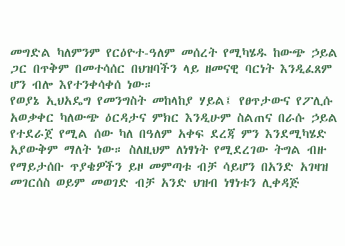መግድል ካለምንም የርዕዮተ-ዓለም መሰረት የሚካሄዱ ከውጭ ኃይል ጋር በጥቅም በመተሳሰር በህዝባችን ላይ ዘመናዊ ባርነት እንዲፈጸም ሆን ብሎ እየተንቀሳቀሰ ነው።
የወያኔ ኢህአዴግ የመንግስት መከላከያ ሃይል፤ የፀጥታውና የፖሊሱ አወቃቀር ካለውጭ ዕርዳታና ምክር እንዲሁም ስልጠና በራሱ ኃይል የተደራጀ የሚል ሰው ካለ በዓለም አቀፍ ደረጃ ምን እንደሚካሄድ አያውቅም ማለት ነው። ስለዚህም ለነፃነት የሚደረገው ትግል ብዙ የማይታሰቡ ጥያቄዎችን ይዞ መምጣቱ ብቻ ሳይሆን በአንድ አገዛዝ መገርሰስ ወይም መወገድ ብቻ አንድ ህዝብ ነፃነቱን ሊቀዳጅ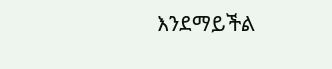እንደማይችል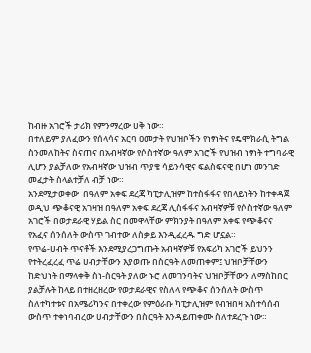ከብዙ አገሮች ታሪክ የምንማረው ሀቅ ነው።
በተለይም ያለፈውን የሰላሳና አርባ ዐመታት የህዝቦችን የነፃነትና የዴሞክራሲ ትግል ስንመለከትና ስናጠና በአብዛኛው የሶስተኛው ዓለም አገሮች የህዝብ ነፃነት ተግባራዊ ሊሆን ያልቻለው የአብዛኛው ህዝብ ጥያቄ ሳይንሳዊና ፍልስፍናዊ በሆነ መንገድ መፈታት ስላልተቻለ ብቻ ነው።
አንደሚታወቀው  በዓለም አቀፍ ደረጃ ካፒታሊዝም ከተስፋፋና የበላይነትን ከተቀዳጀ ወዲህ ጭቆናዊ አገዛዝ በዓለም አቀፍ ደረጃ ሊስፋፋና አብዛኛዎቹ የሶስተኛው ዓለም አገሮች በወታደራዊ ሃይል ስር በመዋላቸው ምክንያት በዓለም አቀፍ የጭቆናና የአፈና ሰንሰለት ውስጥ ገብተው ለስቃይ እንዲፈረዱ ግድ ሆኗል።
የጥሬ-ሀብት ጥናቶች እንደሚያረጋግጡት አብዛኛዎቹ የአፍሪካ አገሮች ይህንን የተትረፈረፈ ጥሬ ሀብታቸውን እያወጡ በስርዓት ለመጠቀም፤ ህዝቦቻቸውን ከድህነት በማላቀቅ ስነ-ስርዓት ያለው ኑሮ ለመገንባትና ህዝቦቻቸውን ለማስከበር ያልቻሉት ከላይ በተዘረዘረው የወታደራዊና የስለላ የጭቆና ሰንሰለት ውስጥ ስለተካተቱና በአሜሪካንና በተቀረው የምዕራቡ ካፒታሊዝም የብዝበዛ አስተሳሰብ ውስጥ ተቀነባብረው ሀብታቸውን በስርዓት እንዳይጠቀሙ ስለተደረጉ ነው።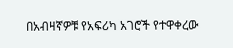በአብዛኛዎቹ የአፍሪካ አገሮች የተዋቀረው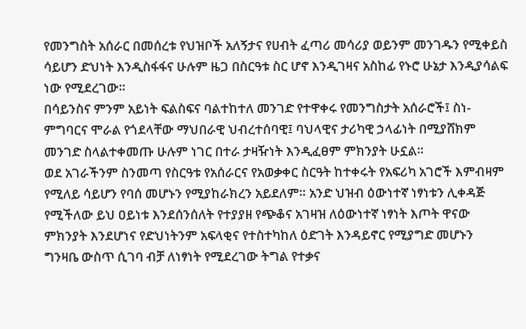የመንግስት አሰራር በመሰረቱ የህዝቦች አለኝታና የሀብት ፈጣሪ መሳሪያ ወይንም መንገዱን የሚቀይስ ሳይሆን ድህነት እንዲስፋፋና ሁሉም ዜጋ በስርዓቱ ስር ሆኖ እንዲገዛና አስከፊ የኑሮ ሁኔታ እንዲያሳልፍ ነው የሚደረገው።
በሳይንስና ምንም አይነት ፍልስፍና ባልተከተለ መንገድ የተዋቀሩ የመንግስታት አሰራሮች፤ ስነ-ምግባርና ሞራል የጎደላቸው ማህበራዊ ህብረተሰባዊ፤ ባህላዊና ታሪካዊ ኃላፊነት በሚያሸክም መንገድ ስላልተቀመጡ ሁሉም ነገር በተራ ታዛዥነት እንዲፈፀም ምክንያት ሁኗል።
ወደ አገራችንም ስንመጣ የስርዓቱ የአሰራርና የአወቃቀር ስርዓት ከተቀሩት የአፍሪካ አገሮች እምብዛም የሚለይ ሳይሆን የባሰ መሆኑን የሚያከራክረን አይደለም። አንድ ህዝብ ዕውነተኛ ነፃነቱን ሊቀዳጅ የሚችለው ይህ ዐይነቱ እንደሰንሰለት የተያያዘ የጭቆና አገዛዝ ለዕውነተኛ ነፃነት እጦት ዋናው ምክንያት እንደሆነና የድህነትንም አፍላቂና የተስተካከለ ዕድገት እንዳይኖር የሚያግድ መሆኑን ግንዛቤ ውስጥ ሲገባ ብቻ ለነፃነት የሚደረገው ትግል የተቃና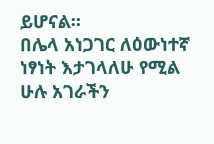ይሆናል።
በሌላ አነጋገር ለዕውነተኛ ነፃነት እታገላለሁ የሚል ሁሉ አገራችን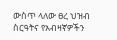ውስጥ ላለው ፀረ ህዝብ ስርዓትና የአብዛኛዎችን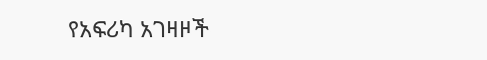የአፍሪካ አገዛዞች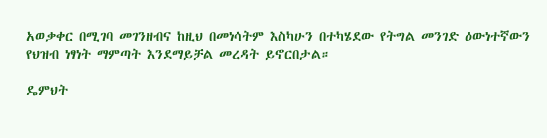አወቃቀር በሚገባ መገንዘብና ከዚህ በመነሳትም እስካሁን በተካሄደው የትግል መንገድ ዕውነተኛውን የህዝብ ነፃነት ማምጣት እንደማይቻል መረዳት ይኖርበታል።

ዴምህት